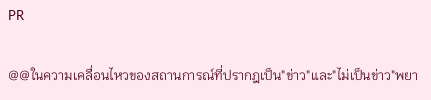PR

@@ในความเคลื่อนไหวของสถานการณ์ที่ปรากฎเป็น"ข่าว"และ"ไม่เป็นข่าว"พยา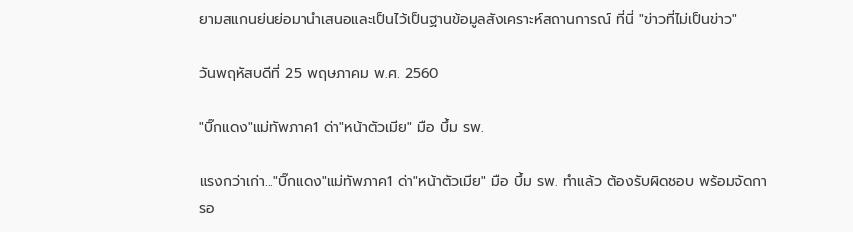ยามสแกนย่นย่อมานำเสนอและเป็นไว้เป็นฐานข้อมูลสังเคราะห์สถานการณ์ ที่นี่ "ข่าวที่ไม่เป็นข่าว"

วันพฤหัสบดีที่ 25 พฤษภาคม พ.ศ. 2560

"บิ๊กแดง"แม่ทัพภาค1 ด่า"หน้าตัวเมีย" มือ บึ้ม รพ.

แรงกว่าเก่า..."บิ๊กแดง"แม่ทัพภาค1 ด่า"หน้าตัวเมีย" มือ บึ้ม รพ. ทำแล้ว ต้องรับผิดชอบ พร้อมจัดการอ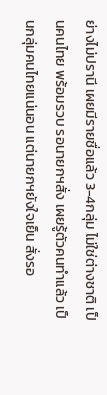ย่างไม่ปรานี เผยมีรายชื่อแล้ว 3-4กลุ่ม ไม่ใช่ต่างชาติ เป็นคนไทย พร้อมรวบ รอนายกฯสั่ง เผยรู้ตัวคนทำแล้ว เป็นกลุ่มคนไทยแน่นอน แต่นายกฯยังใจเย็น สั่งรอ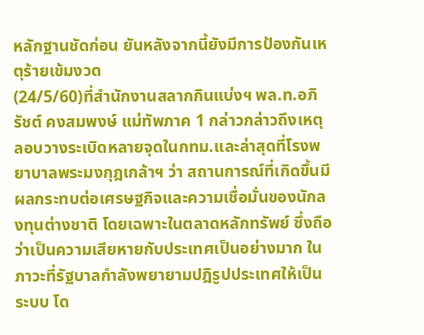หลักฐานชัดก่อน ยันหลังจากนี้ยังมีการป้องกันเหตุร้ายเข้มงวด
(24/5/60)ที่สำนักงานสลากกินแบ่งฯ พล.ท.อภิรัชต์ คงสมพงษ์ แม่ทัพภาค 1 กล่าวกล่าวถึงเหตุลอบวางระเบิดหลายจุดในกทม.และล่าสุดที่โรงพยาบาลพระมงกุฎเกล้าฯ ว่า สถานการณ์ที่เกิดขึ้นมีผลกระทบต่อเศรษฐกิจและความเชื่อมั่นของนักลงทุนต่างชาติ โดยเฉพาะในตลาดหลักทรัพย์ ซึ่งถือว่าเป็นความเสียหายกับประเทศเป็นอย่างมาก ในภาวะที่รัฐบาลกำลังพยายามปฎิรูปประเทศให้เป็นระบบ โด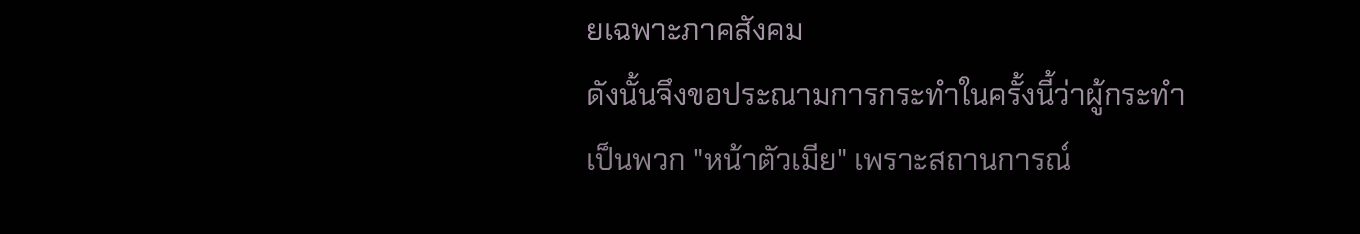ยเฉพาะภาคสังคม
ดังนั้นจึงขอประณามการกระทำในครั้งนี้ว่าผู้กระทำเป็นพวก "หน้าตัวเมีย" เพราะสถานการณ์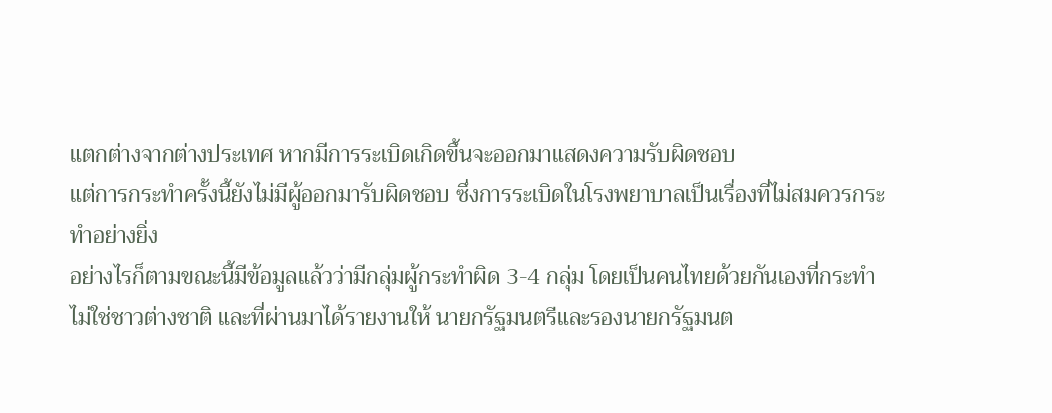แตกต่างจากต่างประเทศ หากมีการระเบิดเกิดขึ้นจะออกมาแสดงความรับผิดชอบ
แต่การกระทำครั้งนี้ยังไม่มีผู้ออกมารับผิดชอบ ซึ่งการระเบิดในโรงพยาบาลเป็นเรื่องที่ไม่สมควรกระทำอย่างยิ่ง
อย่างไรก็ตามขณะนี้มีข้อมูลแล้วว่ามีกลุ่มผู้กระทำผิด 3-4 กลุ่ม โดยเป็นคนไทยด้วยกันเองที่กระทำ ไม่ใช่ชาวต่างชาติ และที่ผ่านมาได้รายงานให้ นายกรัฐมนตรีและรองนายกรัฐมนต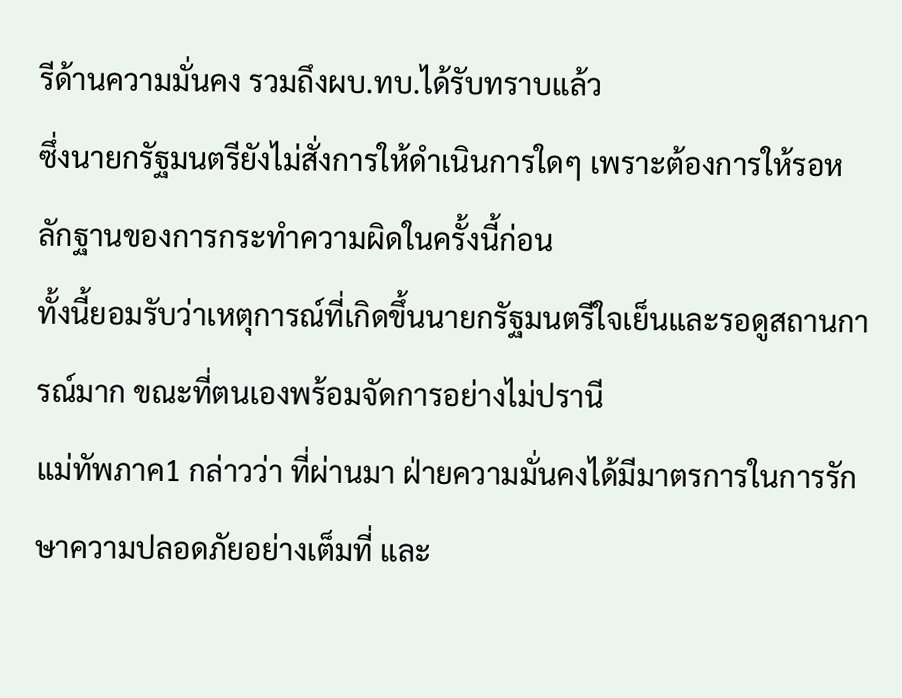รีด้านความมั่นคง รวมถึงผบ.ทบ.ได้รับทราบแล้ว
ซึ่งนายกรัฐมนตรียังไม่สั่งการให้ดำเนินการใดๆ เพราะต้องการให้รอหลักฐานของการกระทำความผิดในครั้งนี้ก่อน
ทั้งนี้ยอมรับว่าเหตุการณ์ที่เกิดขึ้นนายกรัฐมนตรีใจเย็นและรอดูสถานการณ์มาก ขณะที่ตนเองพร้อมจัดการอย่างไม่ปรานี
แม่ทัพภาค1 กล่าวว่า ที่ผ่านมา ฝ่ายความมั่นคงได้มีมาตรการในการรักษาความปลอดภัยอย่างเต็มที่ และ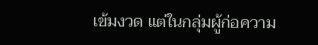เข้มงวด แต่ในกลุ่มผู้ก่อความ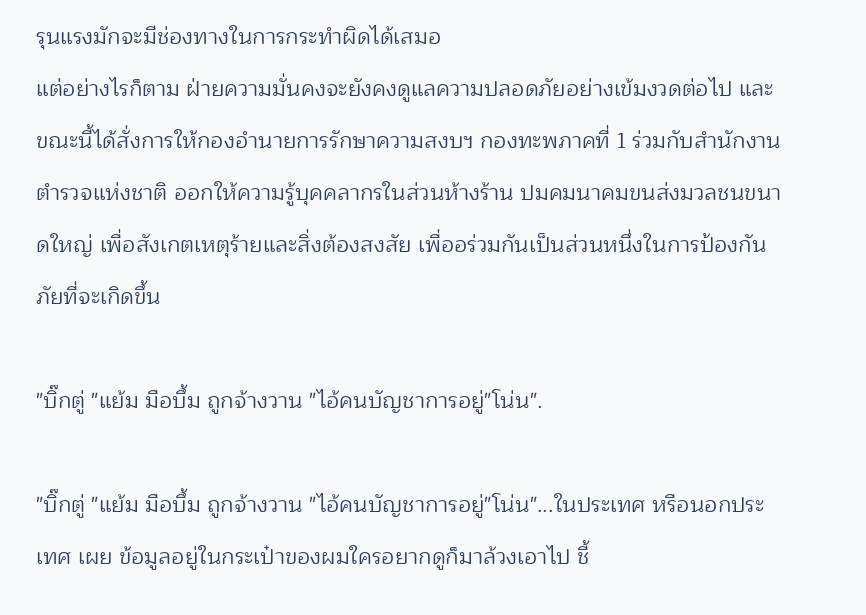รุนแรงมักจะมีช่องทางในการกระทำผิดได้เสมอ
แต่อย่างไรก็ตาม ฝ่ายความมั่นคงจะยังคงดูแลความปลอดภัยอย่างเข้มงวดต่อไป และขณะนี้ได้สั่งการให้กองอำนายการรักษาความสงบฯ กองทะพภาคที่ 1 ร่วมกับสำนักงานตำรวจแห่งชาติ ออกให้ความรู้บุคคลากรในส่วนห้างร้าน ปมคมนาคมขนส่งมวลชนขนาดใหญ่ เพื่อสังเกตเหตุร้ายและสิ่งต้องสงสัย เพื่ออร่วมกันเป็นส่วนหนึ่งในการป้องกันภัยที่จะเกิดขึ้น

"บิ๊กตู่ "แย้ม มือบึ้ม ถูกจ้างวาน "ไอ้คนบัญชาการอยู่"โน่น".

"บิ๊กตู่ "แย้ม มือบึ้ม ถูกจ้างวาน "ไอ้คนบัญชาการอยู่"โน่น"...ในประเทศ หรือนอกประเทศ เผย ข้อมูลอยู่ในกระเป๋าของผมใครอยากดูก็มาล้วงเอาไป ชี้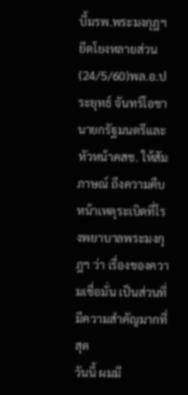บึ้มรพ.พระมงกุฎฯยึดโยงหลายส่วน
(24/5/60)พล.อ.ประยุทธ์ จันทร์โอชา นายกรัฐมนตรีและหัวหน้าคสช. ให้สัมภาษณ์ ถึงความคืบหน้าเหตุระเบิดที่โรงพยาบาลพระมงกุฎฯ ว่า เรื่องของความเชื่อมั่น เป็นส่วนที่มีความสำคัญมากที่สุด
วันนี้ ผมมี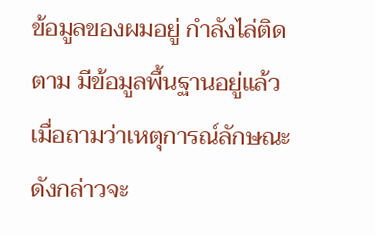ข้อมูลของผมอยู่ กำลังไล่ติดตาม มีข้อมูลพื้นฐานอยู่แล้ว
เมื่อถามว่าเหตุการณ์ลักษณะดังกล่าวจะ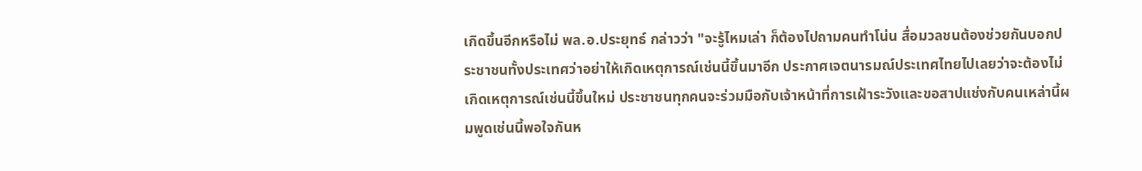เกิดขึ้นอีกหรือไม่ พล.อ.ประยุทธ์ กล่าวว่า "จะรู้ไหมเล่า ก็ต้องไปถามคนทำโน่น สื่อมวลชนต้องช่วยกันบอกประชาชนทั้งประเทศว่าอย่าให้เกิดเหตุการณ์เช่นนี้ขึ้นมาอีก ประกาศเจตนารมณ์ประเทศไทยไปเลยว่าจะต้องไม่เกิดเหตุการณ์เช่นนี้ขึ้นใหม่ ประชาชนทุกคนจะร่วมมือกับเจ้าหน้าที่การเฝ้าระวังและขอสาปแช่งกับคนเหล่านี้ผมพูดเช่นนี้พอใจกันห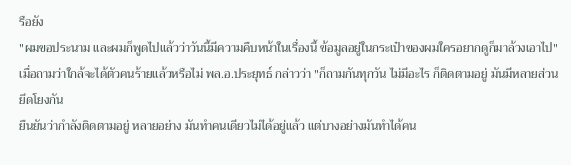รือยัง
"ผมขอประนาม และผมก็พูดไปแล้วว่าวันนี้มีความคืบหน้าในเรื่องนี้ ข้อมูลอยู่ในกระเป๋าของผมใครอยากดูก็มาล้วงเอาไป"
เมื่อถามว่าใกล้จะได้ตัวคนร้ายแล้วหรือไม่ พล.อ.ประยุทธ์ กล่าวว่า "ก็ถามกันทุกวัน ไม่มีอะไร ก็ติดตามอยู่ มันมีหลายส่วนยึดโยงกัน
ยืนยันว่ากำลังติดตามอยู่ หลายอย่าง มันทำคนเดียวไม่ได้อยู่แล้ว แต่บางอย่างมันทำได้คน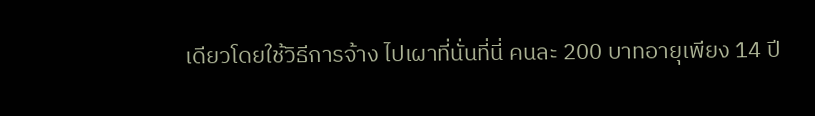เดียวโดยใช้วิธีการจ้าง ไปเผาที่นั่นที่นี่ คนละ 200 บาทอายุเพียง 14 ปี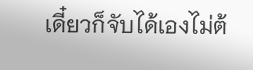เดี๋ยวก็จับได้เองไม่ต้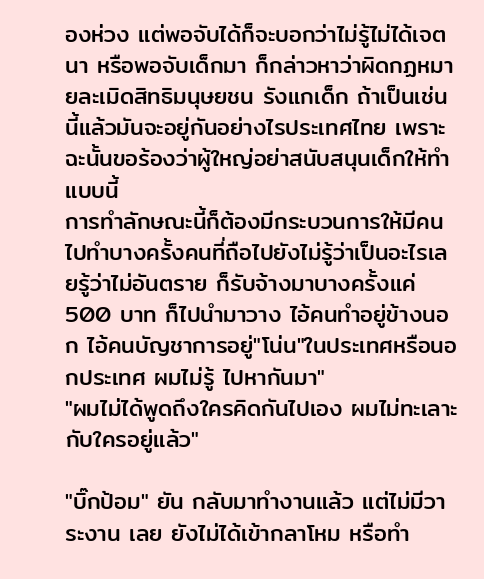องห่วง แต่พอจับได้ก็จะบอกว่าไม่รู้ไม่ได้เจตนา หรือพอจับเด็กมา ก็กล่าวหาว่าผิดกฏหมายละเมิดสิทธิมนุษยชน รังแกเด็ก ถ้าเป็นเช่นนี้แล้วมันจะอยู่กันอย่างไรประเทศไทย เพราะฉะนั้นขอร้องว่าผู้ใหญ่อย่าสนับสนุนเด็กให้ทำแบบนี้
การทำลักษณะนี้ก็ต้องมีกระบวนการให้มีคนไปทำบางครั้งคนที่ถือไปยังไม่รู้ว่าเป็นอะไรเลยรู้ว่าไม่อันตราย ก็รับจ้างมาบางครั้งแค่ 500 บาท ก็ไปนำมาวาง ไอ้คนทำอยู่ข้างนอก ไอ้คนบัญชาการอยู่"โน่น"ในประเทศหรือนอกประเทศ ผมไม่รู้ ไปหากันมา"
"ผมไม่ได้พูดถึงใครคิดกันไปเอง ผมไม่ทะเลาะกับใครอยู่แล้ว"

"บิ๊กป้อม" ยัน กลับมาทำงานแล้ว แต่ไม่มีวาระงาน เลย ยังไม่ได้เข้ากลาโหม หรือทำ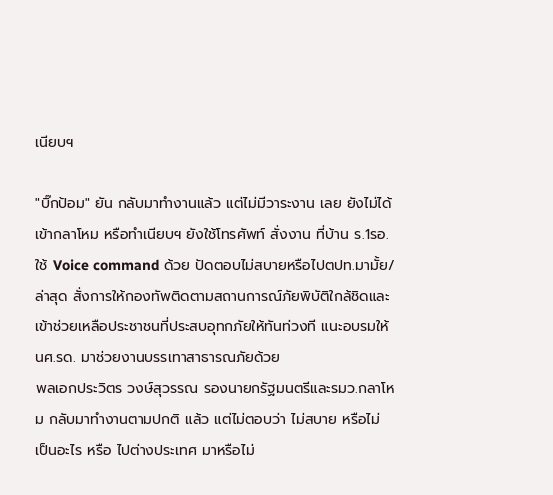เนียบฯ

"บิ๊กป้อม" ยัน กลับมาทำงานแล้ว แต่ไม่มีวาระงาน เลย ยังไม่ได้เข้ากลาโหม หรือทำเนียบฯ ยังใช้โทรศัพท์ สั่งงาน ที่บ้าน ร.1รอ.ใช้ Voice command ด้วย ปัดตอบไม่สบายหรือไปตปท.มามั้ย/ ล่าสุด สั่งการให้กองทัพติดตามสถานการณ์ภัยพิบัติใกล้ชิดและเข้าช่วยเหลือประชาชนที่ประสบอุทกภัยให้ทันท่วงที แนะอบรมให้ นศ.รด. มาช่วยงานบรรเทาสาธารณภัยด้วย
พลเอกประวิตร วงษ์สุวรรณ รองนายกรัฐมนตรีและรมว.กลาโหม กลับมาทำงานตามปกติ แล้ว แต่ไม่ตอบว่า ไม่สบาย หรือไม่ เป็นอะไร หรือ ไปต่างประเทศ มาหรือไม่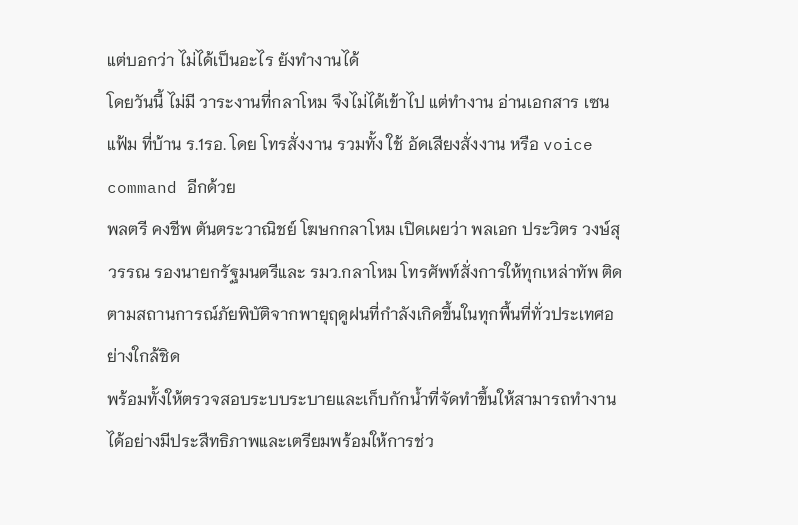แต่บอกว่า ไม่ได้เป็นอะไร ยังทำงานได้
โดยวันนี้ ไม่มี วาระงานที่กลาโหม จึงไม่ได้เข้าไป แต่ทำงาน อ่านเอกสาร เซนแฟ้ม ที่บ้าน ร.1รอ. โดย โทรสั่งงาน รวมทั้ง ใช้ อัดเสียงสั่งงาน หรือ voice command อีกด้วย
พลตรี คงชีพ ตันตระวาณิชย์ โฆษกกลาโหม เปิดเผยว่า พลเอก ประวิตร วงษ์สุวรรณ รองนายกรัฐมนตรีและ รมว.กลาโหม โทรศัพท์สั่งการให้ทุกเหล่าทัพ ติดตามสถานการณ์ภัยพิบัติจากพายุฤดูฝนที่กำลังเกิดขึ้นในทุกพื้นที่ทั่วประเทศอย่างใกล้ชิด
พร้อมทั้งให้ตรวจสอบระบบระบายและเก็บกักน้ำที่จัดทำขึ้นให้สามารถทำงานได้อย่างมีประสืทธิภาพและเตรียมพร้อมให้การช่ว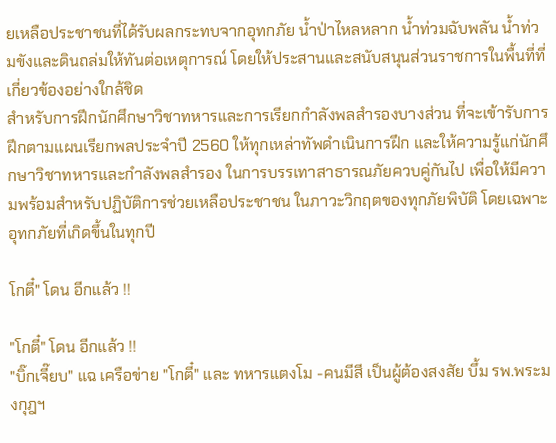ยเหลือประชาชนที่ได้รับผลกระทบจากอุทกภัย น้ำป่าไหลหลาก น้ำท่วมฉับพลัน น้ำท่วมขังและดินถล่มให้ทันต่อเหตุการณ์ โดยให้ประสานและสนับสนุนส่วนราชการในพื้นที่ที่เกี่ยวข้องอย่างใกล้ชิด
สำหรับการฝึกนักศึกษาวิชาทหารและการเรียกกำลังพลสำรองบางส่วน ที่จะเข้ารับการฝึกตามแผนเรียกพลประจำปี 2560 ให้ทุกเหล่าทัพดำเนินการฝึก และให้ความรู้แก่นักศึกษาวิชาทหารและกำลังพลสำรอง ในการบรรเทาสาธารณภัยควบคู่กันไป เพื่อให้มีความพร้อมสำหรับปฏิบัติการช่วยเหลือประชาชน ในภาวะวิกฤตของทุกภัยพิบัติ โดยเฉพาะอุทกภัยที่เกิดขึ้นในทุกปี

โกตี๋" โดน อีกแล้ว !!

"โกตี๋" โดน อีกแล้ว !!
"บิ๊กเจี๊ยบ" แฉ เครือข่าย "โกตี๋" และ ทหารแตงโม -คนมีสี เป็นผู้ต้องสงสัย บึ้ม รพ.พระมงกุฎฯ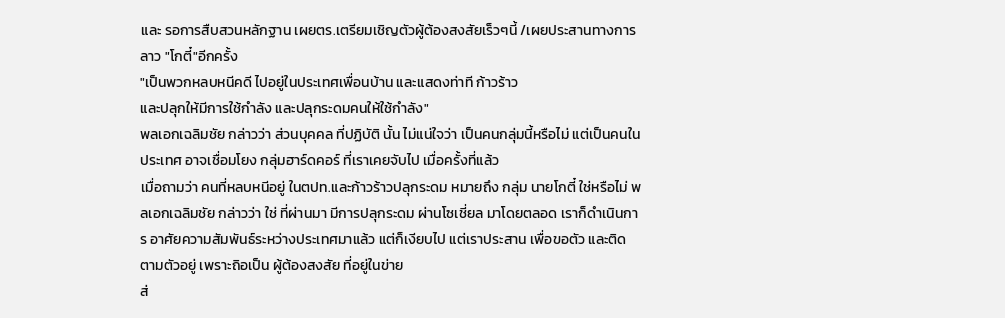และ รอการสืบสวนหลักฐาน เผยตร.เตรียมเชิญตัวผู้ต้องสงสัยเร็วๆนี้ /เผยประสานทางการลาว "โกตี๋"อีกครั้ง
"เป็นพวกหลบหนีคดี ไปอยู่ในประเทศเพื่อนบ้าน และแสดงท่าที ก้าวร้าว
และปลุกให้มีการใช้กำลัง และปลุกระดมคนให้ใช้กำลัง"
พลเอกเฉลิมชัย กล่าวว่า ส่วนบุคคล ที่ปฏิบัติ นั้น ไม่แน่ใจว่า เป็นคนกลุ่มนี้หรือไม่ แต่เป็นคนในประเทศ อาจเชื่อมโยง กลุ่มฮาร์ดคอร์ ที่เราเคยจับไป เมื่อครั้งที่แล้ว
เมื่อถามว่า คนที่หลบหนีอยู่ ในตปท.และก้าวร้าวปลุกระดม หมายถึง กลุ่ม นายโกตี๋ ใช่หรือไม่ พลเอกเฉลิมชัย กล่าวว่า ใช่ ที่ผ่านมา มีการปลุกระดม ผ่านโซเชี่ยล มาโดยตลอด เราก็ดำเนินการ อาศัยความสัมพันธ์ระหว่างประเทศมาแล้ว แต่ก็เงียบไป แต่เราประสาน เพื่อขอตัว และติดตามตัวอยู่ เพราะถิอเป็น ผู้ต้องสงสัย ที่อยู่ในข่าย
ส่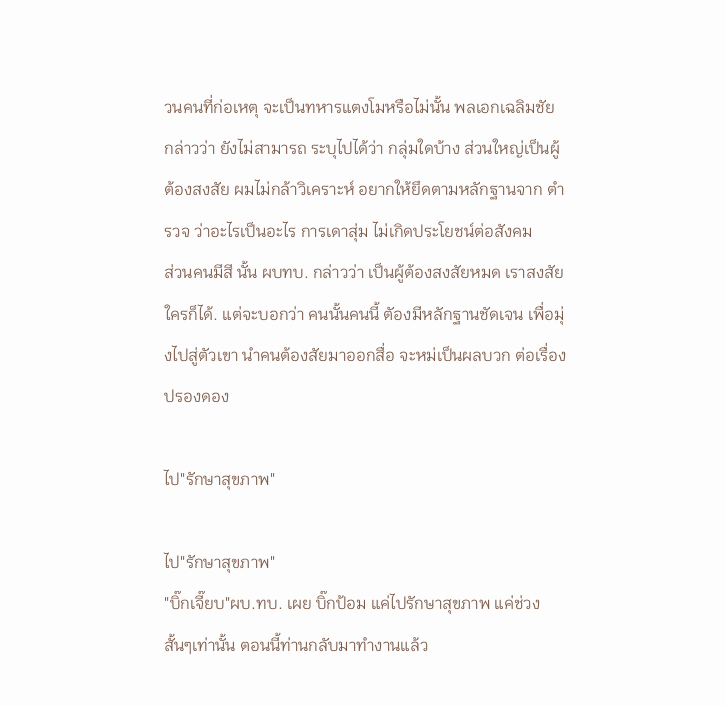วนคนที่ก่อเหตุ จะเป็นทหารแตงโมหรือไม่นั้น พลเอกเฉลิมชัย กล่าวว่า ยังไม่สามารถ ระบุไปได้ว่า กลุ่มใดบ้าง ส่วนใหญ่เป็นผู้ต้องสงสัย ผมไม่กล้าวิเคราะห์ อยากให้ยึดตามหลักฐานจาก ตำรวจ ว่าอะไรเป็นอะไร การเดาสุ่ม ไม่เกิดประโยชน์ต่อสังคม
ส่วนคนมีสี นั้น ผบทบ. กล่าวว่า เป็นผู้ต้องสงสัยหมด เราสงสัยใครก็ได้. แต่จะบอกว่า คนนั้นคนนี้ ตัองมีหลักฐานชัดเจน เพื่อมุ่งไปสู่ตัวเขา นำคนต้องสัยมาออกสื่อ จะหม่เป็นผลบวก ต่อเรื่องปรองดอง

ไป"รักษาสุขภาพ"

ไป"รักษาสุขภาพ"
"บิ๊กเจี๊ยบ"ผบ.ทบ. เผย บิ๊กป้อม แค่ไปรักษาสุขภาพ แค่ช่วงสั้นๆเท่านั้น ตอนนี้ท่านกลับมาทำงานแล้ว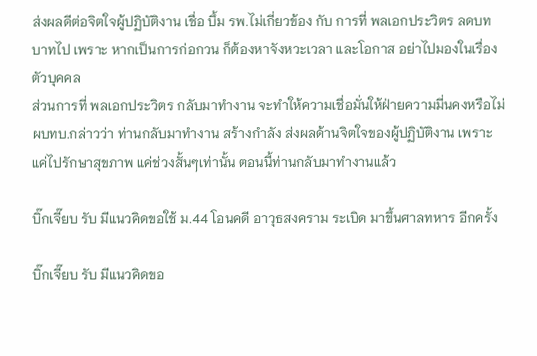ส่งผลดีต่อจิตใจผู้ปฏิบัติงาน เชื่อ บึ้ม รพ.ไม่เกี่ยวข้อง กับ การที่ พลเอกประวิตร ลดบทบาทไป เพราะ หากเป็นการก่อกวน ก็ต้องหาจังหวะเวลา และโอกาส อย่าไปมองในเรื่องตัวบุคคล
ส่วนการที่ พลเอกประวิตร กลับมาทำงาน จะทำให้ความเชื่อมั่นให้ฝ่ายความมี่นคงหรือไม่ ผบทบ.กล่าวว่า ท่านกลับมาทำงาน สร้างกำลัง ส่งผลด้านจิตใจของผู้ปฏิบัติงาน เพราะแค่ไปรักษาสุขภาพ แค่ช่วงสั้นๆเท่านั้น ตอนนี้ท่านกลับมาทำงานแล้ว

บิ๊กเจี๊ยบ รับ มีแนวคิดขอใช้ ม.44 โอนคดี อาวุธสงคราม ระเบิด มาขึ้นศาลทหาร อีกครั้ง

บิ๊กเจี๊ยบ รับ มีแนวคิดขอ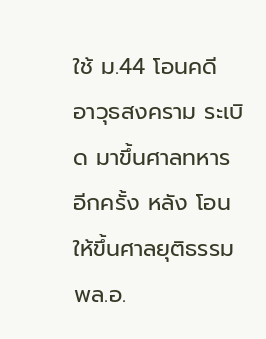ใช้ ม.44 โอนคดี อาวุธสงคราม ระเบิด มาขึ้นศาลทหาร อีกครั้ง หลัง โอนให้ขึ้นศาลยุติธรรม
พล.อ.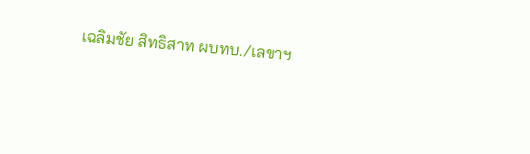เฉลิมชัย สิทธิสาท ผบทบ./เลขาฯ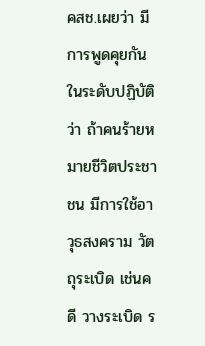คสช.เผยว่า มีการพูดคุยกันในระดับปฏิบัติว่า ถ้าคนร้ายหมายชีวิตประชาชน มีการใช้อาวุธสงคราม วัตถุระเบิด เช่นคดี วางระเบิด ร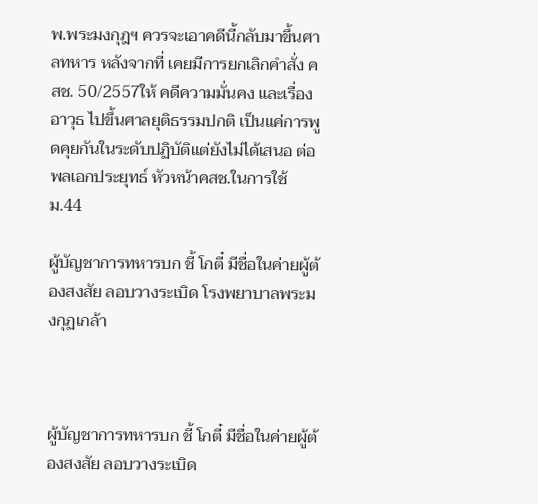พ.พระมงกุฎฯ ควรจะเอาคดีนี้กลับมาขึ้นศาลทหาร หลังจากที่ เคยมีการยกเลิกคำสั่ง คสช. 50/2557ให้ คดีความมั่นคง และเรื่องอาวุธ ไปขึ้นศาลยุติธรรมปกติ เป็นแค่การพูดคุยกันในระดับปฏิบัติแต่ยังไม่ได้เสนอ ต่อ พลเอกประยุทธ์ หัวหน้าคสช.ในการใช้ ม.44

ผู้บัญชาการทหารบก ชี้ โกตี๋ มีชื่อในค่ายผู้ต้องสงสัย ลอบวางระเบิด โรงพยาบาลพระมงกุฏเกล้า



ผู้บัญชาการทหารบก ชี้ โกตี๋ มีชื่อในค่ายผู้ต้องสงสัย ลอบวางระเบิด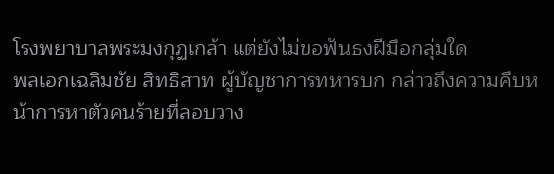โรงพยาบาลพระมงกุฏเกล้า แต่ยังไม่ขอฟันธงฝีมือกลุ่มใด
พลเอกเฉลิมชัย สิทธิสาท ผู้บัญชาการทหารบก กล่าวถึงความคืบหน้าการหาตัวคนร้ายที่ลอบวาง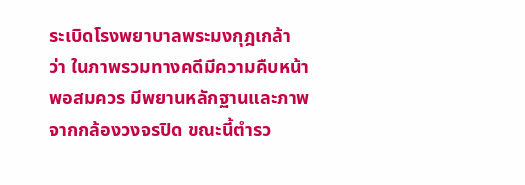ระเบิดโรงพยาบาลพระมงกุฎเกล้า ว่า ในภาพรวมทางคดีมีความคืบหน้าพอสมควร มีพยานหลักฐานและภาพจากกล้องวงจรปิด ขณะนี้ตำรว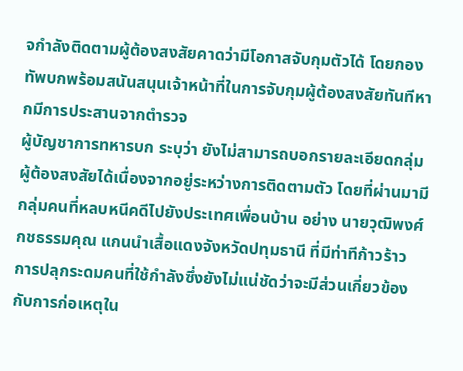จกำลังติดตามผู้ต้องสงสัยคาดว่ามีโอกาสจับกุมตัวได้ โดยกองทัพบกพร้อมสนันสนุนเจ้าหน้าที่ในการจับกุมผู้ต้องสงสัยทันทีหากมีการประสานจากตำรวจ
ผู้บัญชาการทหารบก ระบุว่า ยังไม่สามารถบอกรายละเอียดกลุ่มผู้ต้องสงสัยได้เนื่องจากอยู่ระหว่างการติดตามตัว โดยที่ผ่านมามีกลุ่มคนที่หลบหนีคดีไปยังประเทศเพื่อนบ้าน อย่าง นายวุฒิพงศ์ กชธรรมคุณ แกนนำเสื้อแดงจังหวัดปทุมธานี ที่มีท่าทีก้าวร้าว การปลุกระดมคนที่ใช้กำลังซึ่งยังไม่แน่ชัดว่าจะมีส่วนเกี่ยวข้องกับการก่อเหตุใน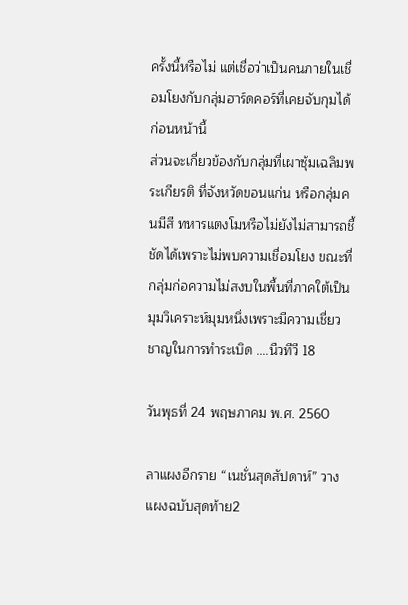ครั้งนี้หรือไม่ แต่เชื่อว่าเป็นคนภายในเชื่อมโยงกับกลุ่มฮาร์ดคอร์ที่เคยจับกุมได้ก่อนหน้านี้
ส่วนจะเกี่ยวข้องกับกลุ่มที่เผาซุ้มเฉลิมพระเกียรติ ที่จังหวัดขอนแก่น หรือกลุ่มคนมีสี ทหารแตงโมหรือไม่ยังไม่สามารถชี้ชัดได้เพราะไม่พบความเชื่อมโยง ขณะที่กลุ่มก่อความไม่สงบในพื้นที่ภาคใต้เป็นมุมวิเคราะห์มุมหนึ่งเพราะมีความเชี่ยวชาญในการทำระเบิด ....นืวทีวี 18

วันพุธที่ 24 พฤษภาคม พ.ศ. 2560

ลาแผงอีกราย “เนชั่นสุดสัปดาห์” วางแผงฉบับสุดท้าย2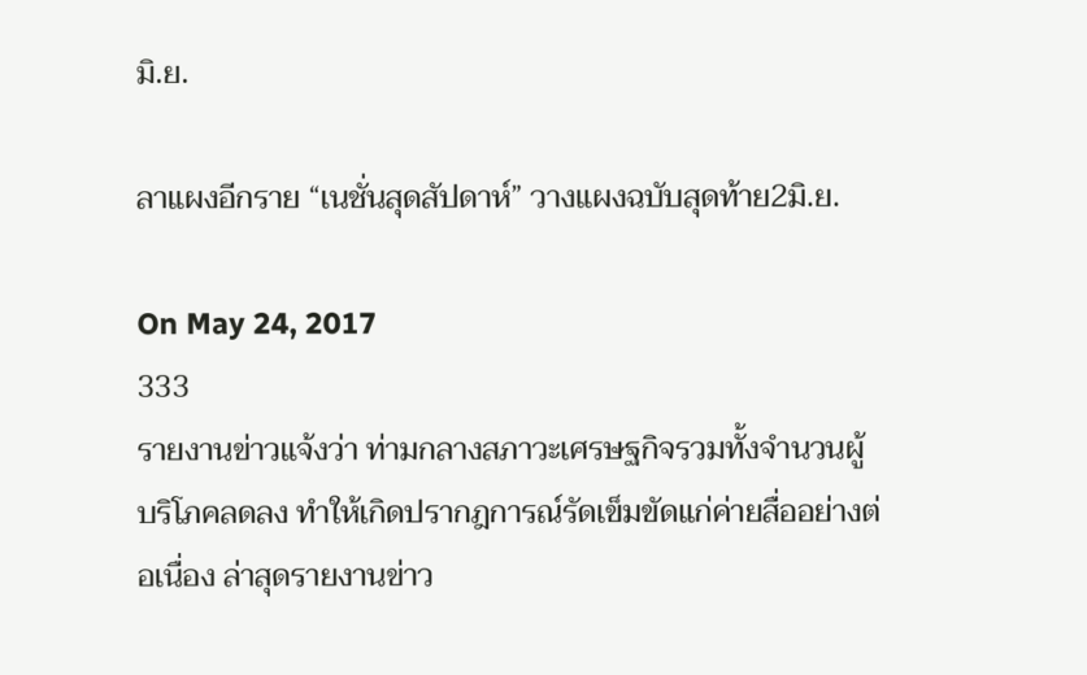มิ.ย.

ลาแผงอีกราย “เนชั่นสุดสัปดาห์” วางแผงฉบับสุดท้าย2มิ.ย.

On May 24, 2017
333
รายงานข่าวแจ้งว่า ท่ามกลางสภาวะเศรษฐกิจรวมทั้งจำนวนผู้บริโภคลดลง ทำให้เกิดปรากฎการณ์รัดเข็มขัดแก่ค่ายสื่ออย่างต่อเนื่อง ล่าสุดรายงานข่าว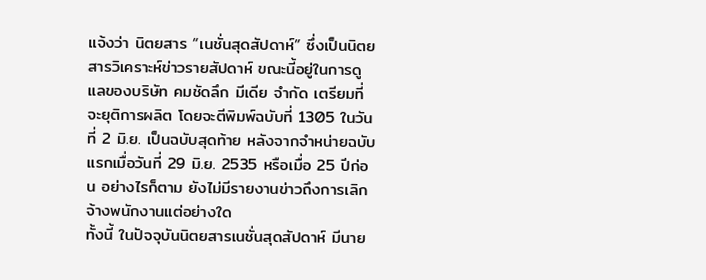แจ้งว่า นิตยสาร “เนชั่นสุดสัปดาห์” ซึ่งเป็นนิตยสารวิเคราะห์ข่าวรายสัปดาห์ ขณะนี้อยู่ในการดูแลของบริษัท คมชัดลึก มีเดีย จำกัด เตรียมที่จะยุติการผลิต โดยจะตีพิมพ์ฉบับที่ 1305 ในวันที่ 2 มิ.ย. เป็นฉบับสุดท้าย หลังจากจำหน่ายฉบับแรกเมื่อวันที่ 29 มิ.ย. 2535 หรือเมื่อ 25 ปีก่อน อย่างไรก็ตาม ยังไม่มีรายงานข่าวถึงการเลิกจ้างพนักงานแต่อย่างใด
ทั้งนี้ ในปัจจุบันนิตยสารเนชั่นสุดสัปดาห์ มีนาย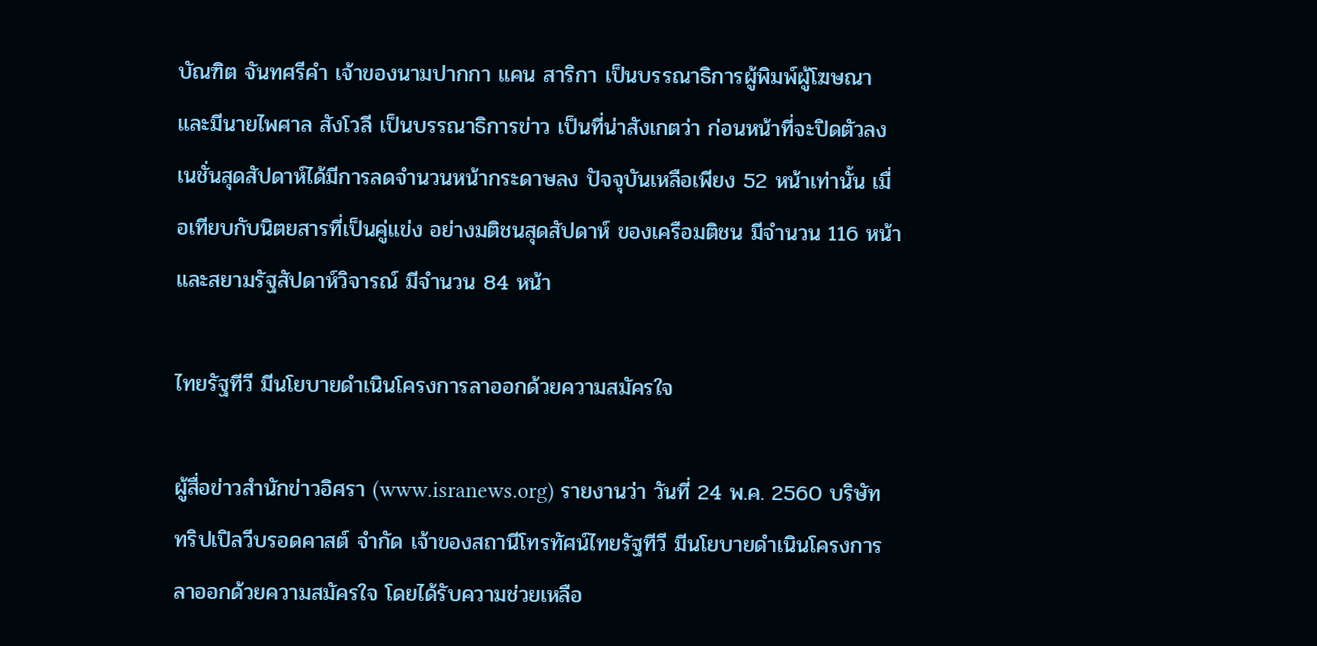บัณฑิต จันทศรีคำ เจ้าของนามปากกา แคน สาริกา เป็นบรรณาธิการผู้พิมพ์ผู้โฆษณา และมีนายไพศาล สังโวลี เป็นบรรณาธิการข่าว เป็นที่น่าสังเกตว่า ก่อนหน้าที่จะปิดตัวลง เนชั่นสุดสัปดาห์ได้มีการลดจำนวนหน้ากระดาษลง ปัจจุบันเหลือเพียง 52 หน้าเท่านั้น เมื่อเทียบกับนิตยสารที่เป็นคู่แข่ง อย่างมติชนสุดสัปดาห์ ของเครือมติชน มีจำนวน 116 หน้า และสยามรัฐสัปดาห์วิจารณ์ มีจำนวน 84 หน้า

ไทยรัฐทีวี มีนโยบายดำเนินโครงการลาออกด้วยความสมัครใจ

ผู้สื่อข่าวสำนักข่าวอิศรา (www.isranews.org) รายงานว่า วันที่ 24 พ.ค. 2560 บริษัท ทริปเปิลวีบรอดคาสต์ จำกัด เจ้าของสถานีโทรทัศน์ไทยรัฐทีวี มีนโยบายดำเนินโครงการลาออกด้วยความสมัครใจ โดยได้รับความช่วยเหลือ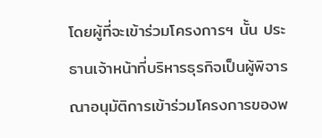โดยผู้ที่จะเข้าร่วมโครงการฯ นั้น ประธานเจ้าหน้าที่บริหารธุรกิจเป็นผู้พิจารณาอนุมัติการเข้าร่วมโครงการของพ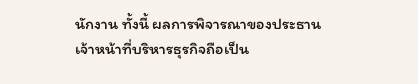นักงาน ทั้งนี้ ผลการพิจารณาของประธานเจ้าหน้าที่บริหารธุรกิจถือเป็น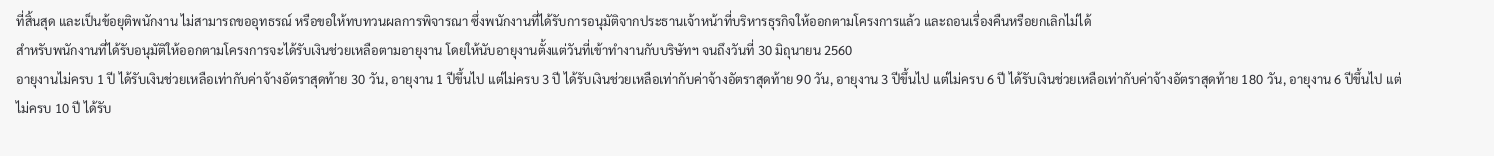ที่สิ้นสุด และเป็นข้อยุติพนักงาน ไม่สามารถขออุทธรณ์ หรือขอให้ทบทวนผลการพิจารณา ซึ่งพนักงานที่ได้รับการอนุมัติจากประธานเจ้าหน้าที่บริหารธุรกิจให้ออกตามโครงการแล้ว และถอนเรื่องคืนหรือยกเลิกไม่ได้
สำหรับพนักงานที่ได้รับอนุมัติให้ออกตามโครงการจะได้รับเงินช่วยเหลือตามอายุงาน โดยให้นับอายุงานตั้งแต่วันที่เข้าทำงานกับบริษัทฯ จนถึงวันที่ 30 มิถุนายน 2560
อายุงานไม่ครบ 1 ปี ได้รับเงินช่วยเหลือเท่ากับค่าจ้างอัตราสุดท้าย 30 วัน, อายุงาน 1 ปีขึ้นไป แต่ไม่ครบ 3 ปี ได้รับเงินช่วยเหลือเท่ากับค่าจ้างอัตราสุดท้าย 90 วัน, อายุงาน 3 ปีขึ้นไป แต่ไม่ครบ 6 ปี ได้รับเงินช่วยเหลือเท่ากับค่าจ้างอัตราสุดท้าย 180 วัน, อายุงาน 6 ปีขึ้นไป แต่ไม่ครบ 10 ปี ได้รับ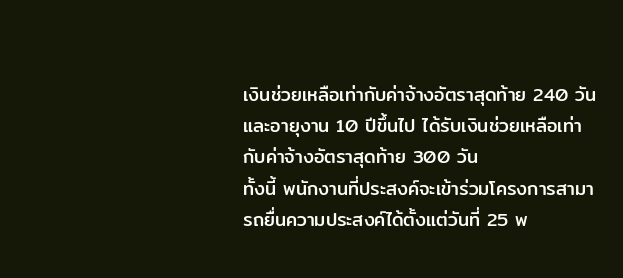เงินช่วยเหลือเท่ากับค่าจ้างอัตราสุดท้าย 240 วัน และอายุงาน 10 ปีขึ้นไป ได้รับเงินช่วยเหลือเท่ากับค่าจ้างอัตราสุดท้าย 300 วัน
ทั้งนี้ พนักงานที่ประสงค์จะเข้าร่วมโครงการสามารถยื่นความประสงค์ได้ตั้งแต่วันที่ 25 พ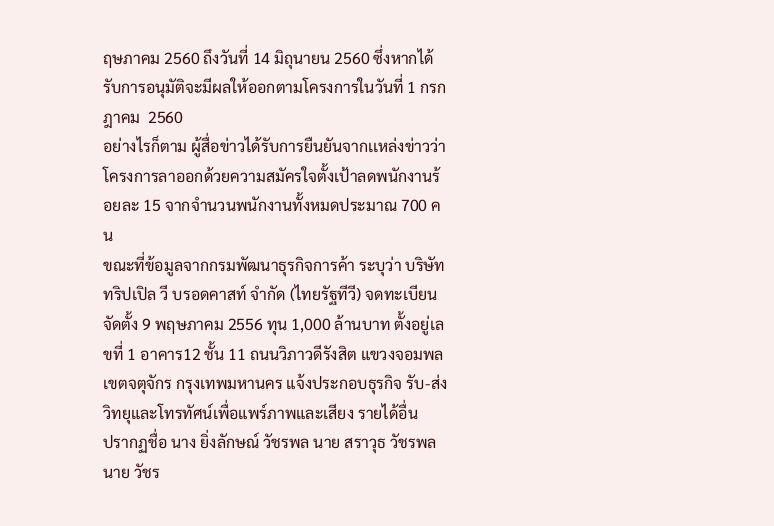ฤษภาคม 2560 ถึงวันที่ 14 มิถุนายน 2560 ซึ่งหากได้รับการอนุมัติจะมีผลให้ออกตามโครงการในวันที่ 1 กรกฎาคม  2560
อย่างไรก็ตาม ผู้สื่อข่าวได้รับการยืนยันจากเเหล่งข่าวว่า โครงการลาออกด้วยความสมัครใจตั้งเป้าลดพนักงานร้อยละ 15 จากจำนวนพนักงานทั้งหมดประมาณ 700 คน
ขณะที่ข้อมูลจากกรมพัฒนาธุรกิจการค้า ระบุว่า บริษัท ทริปเปิล วี บรอดคาสท์ จำกัด (ไทยรัฐทีวี) จดทะเบียนจัดตั้ง 9 พฤษภาคม 2556 ทุน 1,000 ล้านบาท ตั้งอยู่เลขที่ 1 อาคาร12 ชั้น 11 ถนนวิภาวดีรังสิต แขวงจอมพล เขตจตุจักร กรุงเทพมหานคร แจ้งประกอบธุรกิจ รับ-ส่งวิทยุและโทรทัศน์เพื่อแพร์ภาพและเสียง รายได้อื่น
ปรากฏชื่อ นาง ยิ่งลักษณ์ วัชรพล นาย สราวุธ วัชรพล นาย วัชร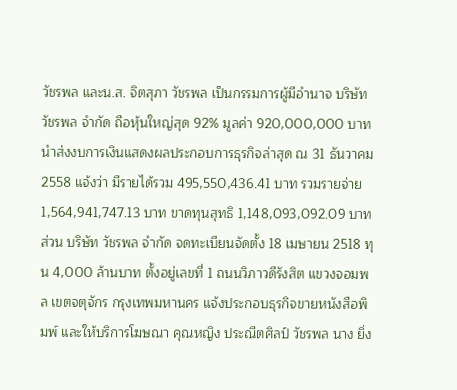วัชรพล และน.ส. จิตสุภา วัชรพล เป็นกรรมการผู้มีอำนาจ บริษัท วัชรพล จำกัด ถือหุ้นใหญ่สุด 92% มูลค่า 920,000,000 บาท
นำส่งงบการเงินแสดงผลประกอบการธุรกิจล่าสุด ณ 31 ธันวาคม 2558 แจ้งว่า มีรายได้รวม 495,550,436.41 บาท รวมรายจ่าย 1,564,941,747.13 บาท ขาดทุนสุทธิ 1,148,093,092.09 บาท
ส่วน บริษัท วัชรพล จำกัด จดทะเบียนจัดตั้ง 18 เมษายน 2518 ทุน 4,000 ล้านบาท ตั้งอยู่เลขที่ 1 ถนนวิภาวดีรังสิต แขวงจอมพล เขตจตุจักร กรุงเทพมหานคร แจ้งประกอบธุรกิจขายหนังสือพิมพ์ และให้บริการโฆษณา คุณหญิง ประณีตศิลป์ วัชรพล นาง ยิ่ง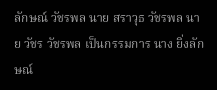ลักษณ์ วัชรพล นาย สราวุธ วัชรพล นาย วัชร วัชรพล เป็นกรรมการ นาง ยิ่งลักษณ์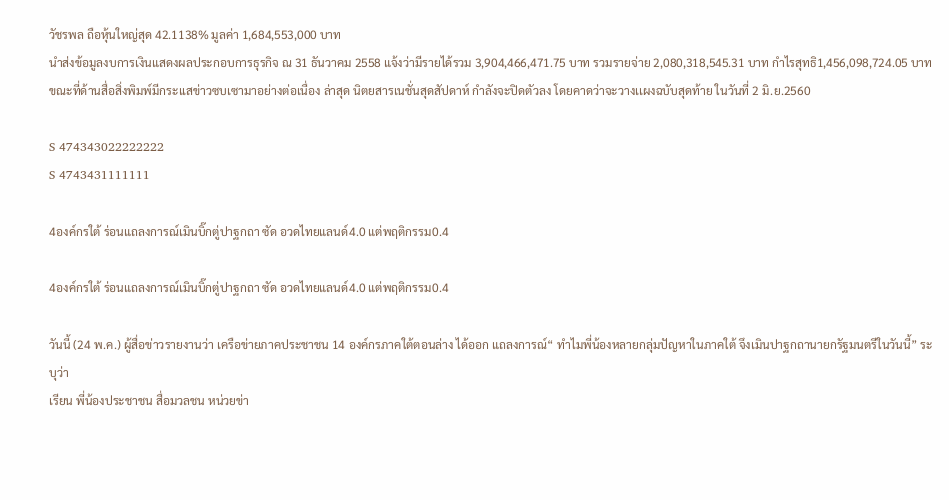วัชรพล ถือหุ้นใหญ่สุด 42.1138% มูลค่า 1,684,553,000 บาท
นำส่งข้อมูลงบการเงินแสดงผลประกอบการธุรกิจ ณ 31 ธันวาคม 2558 แจ้งว่ามีรายได้รวม 3,904,466,471.75 บาท รวมรายจ่าย 2,080,318,545.31 บาท กำไรสุทธิ1,456,098,724.05 บาท
ขณะที่ด้านสื่อสิ่งพิมพ์มีกระเเสข่าวซบเซามาอย่างต่อเนื่อง ล่าสุด นิตยสารเนชั่นสุดสัปดาห์ กำลังจะปิดตัวลง โดยคาดว่าจะวางเเผงฉบับสุดท้าย ในวันที่ 2 มิ.ย.2560

S 474343022222222
S 4743431111111

4องค์กรใต้ ร่อนแถลงการณ์เมินบิ๊กตู่ปาฐกถา ซัด อวดไทยแลนด์4.0 แต่พฤติกรรม0.4

4องค์กรใต้ ร่อนแถลงการณ์เมินบิ๊กตู่ปาฐกถา ซัด อวดไทยแลนด์4.0 แต่พฤติกรรม0.4

วันนี้ (24 พ.ค.) ผู้สื่อข่าวรายงานว่า เครือข่ายภาคประชาชน 14 องค์กรภาคใต้ตอนล่าง ได้ออก แถลงการณ์“ ทำไมพี่น้องหลายกลุ่มปัญหาในภาคใต้ จึงเมินปาฐกถานายกรัฐมนตรีในวันนี้” ระบุว่า
เรียน พี่น้องประชาชน สื่อมวลชน หน่วยข่า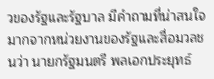วของรัฐและรัฐบาล มีคำถามที่น่าสนใจมากจากหน่วยงานของรัฐและสื่อมวลชนว่า นายกรัฐมนตรี พลเอกประยุทธ์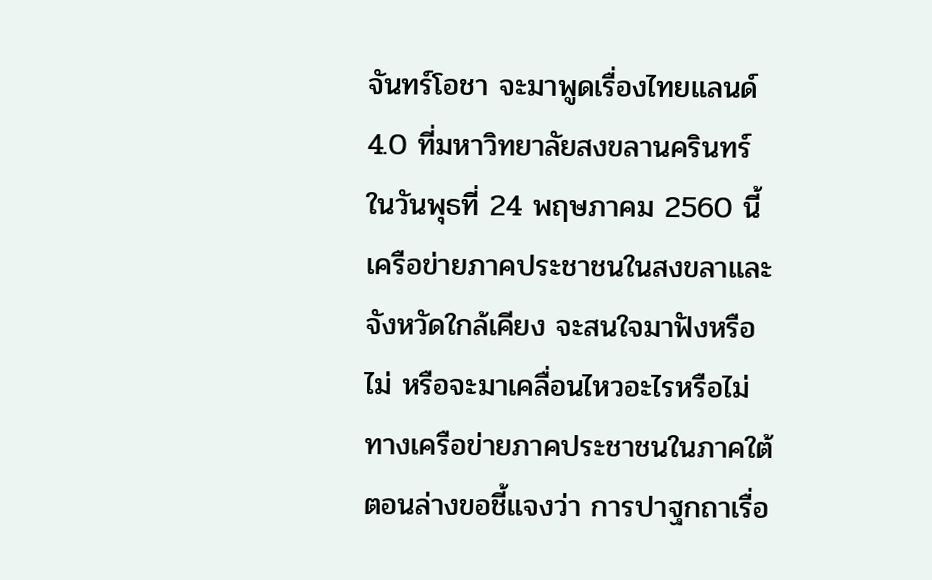จันทร์โอชา จะมาพูดเรื่องไทยแลนด์ 4.0 ที่มหาวิทยาลัยสงขลานครินทร์ ในวันพุธที่ 24 พฤษภาคม 2560 นี้ เครือข่ายภาคประชาชนในสงขลาและจังหวัดใกล้เคียง จะสนใจมาฟังหรือไม่ หรือจะมาเคลื่อนไหวอะไรหรือไม่ ทางเครือข่ายภาคประชาชนในภาคใต้ตอนล่างขอชี้แจงว่า การปาฐกถาเรื่อ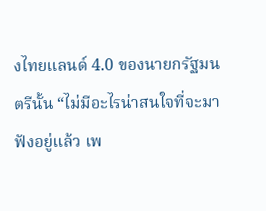งไทยแลนด์ 4.0 ของนายกรัฐมนตรีนั้น “ไม่มีอะไรน่าสนใจที่จะมาฟังอยู่แล้ว เพ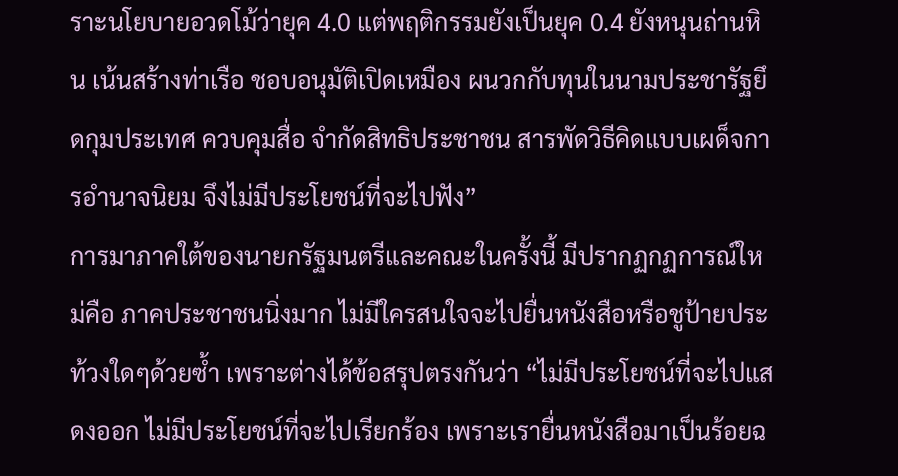ราะนโยบายอวดโม้ว่ายุค 4.0 แต่พฤติกรรมยังเป็นยุค 0.4 ยังหนุนถ่านหิน เน้นสร้างท่าเรือ ชอบอนุมัติเปิดเหมือง ผนวกกับทุนในนามประชารัฐยึดกุมประเทศ ควบคุมสื่อ จำกัดสิทธิประชาชน สารพัดวิธีคิดแบบเผด็จการอำนาจนิยม จึงไม่มีประโยชน์ที่จะไปฟัง”
การมาภาคใต้ของนายกรัฐมนตรีและคณะในครั้งนี้ มีปรากฏกฏการณ์ใหม่คือ ภาคประชาชนนิ่งมาก ไม่มีใครสนใจจะไปยื่นหนังสือหรือชูป้ายประท้วงใดๆด้วยซ้ำ เพราะต่างได้ข้อสรุปตรงกันว่า “ไม่มีประโยชน์ที่จะไปแสดงออก ไม่มีประโยชน์ที่จะไปเรียกร้อง เพราะเรายื่นหนังสือมาเป็นร้อยฉ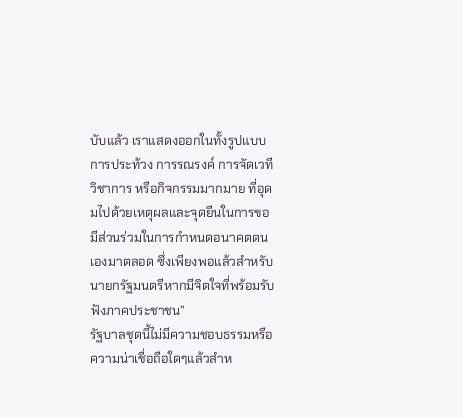บับแล้ว เราแสดงออกในทั้งรูปแบบการประท้วง การรณรงค์ การจัดเวทีวิชาการ หรือกิจกรรมมากมาย ที่อุดมไปด้วยเหตุผลและจุดยืนในการขอมีส่วนร่วมในการกำหนดอนาคตตนเองมาตลอด ซึ่งเพียงพอแล้วสำหรับนายกรัฐมนตรีหากมีจิตใจที่พร้อมรับฟังภาคประชาชน”
รัฐบาลชุดนี้ไม่มีความชอบธรรมหรือความน่าเชื่อถือใดๆแล้วสำห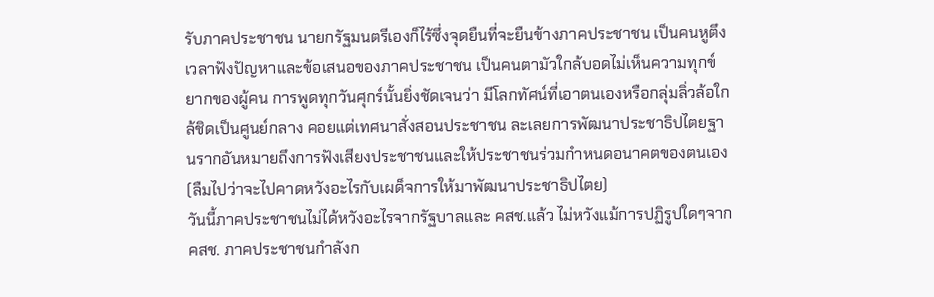รับภาคประชาชน นายกรัฐมนตรีเองก็ไร้ซึ่งจุดยืนที่จะยืนข้างภาคประชาชน เป็นคนหูตึงเวลาฟังปัญหาและข้อเสนอของภาคประชาชน เป็นคนตามัวใกล้บอดไม่เห็นความทุกข์ยากของผู้คน การพูดทุกวันศุกร์นั้นยิ่งชัดเจนว่า มีโลกทัศน์ที่เอาตนเองหรือกลุ่มลิ่วล้อใกล้ชิดเป็นศูนย์กลาง คอยแต่เทศนาสั่งสอนประชาชน ละเลยการพัฒนาประชาธิปไตยฐานรากอันหมายถึงการฟังเสียงประชาชนและให้ประชาชนร่วมกำหนดอนาคตของตนเอง (ลืมไปว่าจะไปคาดหวังอะไรกับเผด็จการให้มาพัฒนาประชาธิปไตย)
วันนี้ภาคประชาชนไม่ได้หวังอะไรจากรัฐบาลและ คสช.แล้ว ไม่หวังแม้การปฏิรูปใดๆจาก คสช. ภาคประชาชนกำลังก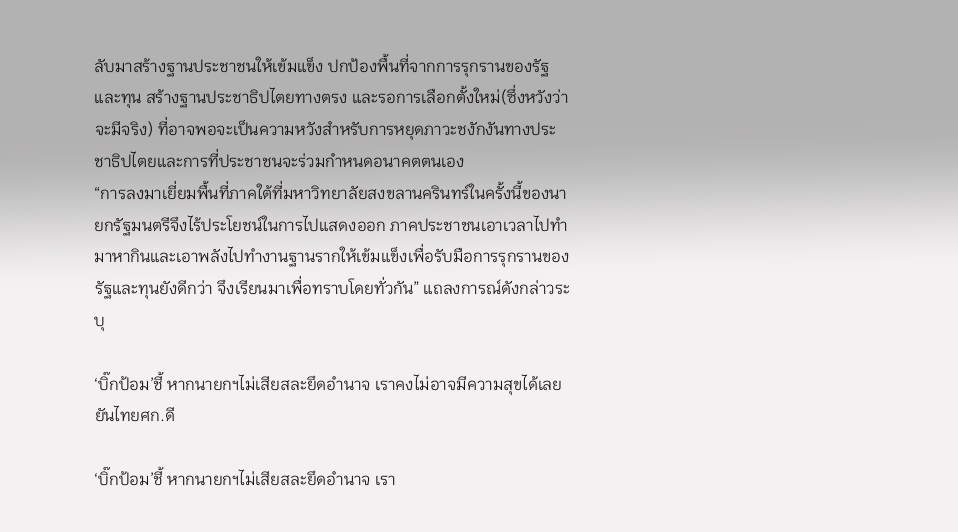ลับมาสร้างฐานประชาชนให้เข้มแข็ง ปกป้องพื้นที่จากการรุกรานของรัฐและทุน สร้างฐานประชาธิปไตยทางตรง และรอการเลือกตั้งใหม่(ซึ่งหวังว่าจะมีจริง) ที่อาจพอจะเป็นความหวังสำหรับการหยุดภาวะชงักงันทางประชาธิปไตยและการที่ประชาชนจะร่วมกำหนดอนาคตตนเอง
“การลงมาเยี่ยมพื้นที่ภาคใต้ที่มหาวิทยาลัยสงขลานครินทร์ในครั้งนี้ของนายกรัฐมนตรีจึงไร้ประโยชน์ในการไปแสดงออก ภาคประชาชนเอาเวลาไปทำมาหากินและเอาพลังไปทำงานฐานรากให้เข้มแข็งเพื่อรับมือการรุกรานของรัฐและทุนยังดีกว่า จึงเรียนมาเพื่อทราบโดยทั่วกัน” แถลงการณ์ดังกล่าวระบุ

‘บิ๊กป้อม’ชี้ หากนายกฯไม่เสียสละยึดอำนาจ เราคงไม่อาจมีความสุขได้เลย ยันไทยศก.ดี

‘บิ๊กป้อม’ชี้ หากนายกฯไม่เสียสละยึดอำนาจ เรา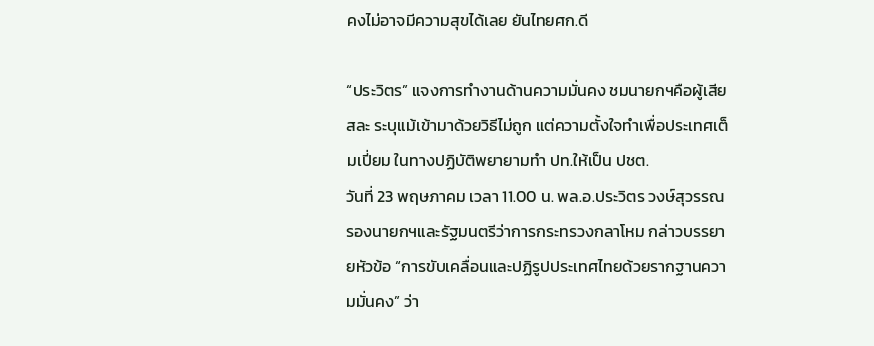คงไม่อาจมีความสุขได้เลย ยันไทยศก.ดี

“ประวิตร” แจงการทำงานด้านความมั่นคง ชมนายกฯคือผู้เสียสละ ระบุแม้เข้ามาด้วยวิธีไม่ถูก แต่ความตั้งใจทำเพื่อประเทศเต็มเปี่ยม ในทางปฏิบัติพยายามทำ ปท.ให้เป็น ปชต.
วันที่ 23 พฤษภาคม เวลา 11.00 น. พล.อ.ประวิตร วงษ์สุวรรณ รองนายกฯและรัฐมนตรีว่าการกระทรวงกลาโหม กล่าวบรรยายหัวข้อ “การขับเคลื่อนและปฏิรูปประเทศไทยด้วยรากฐานความมั่นคง” ว่า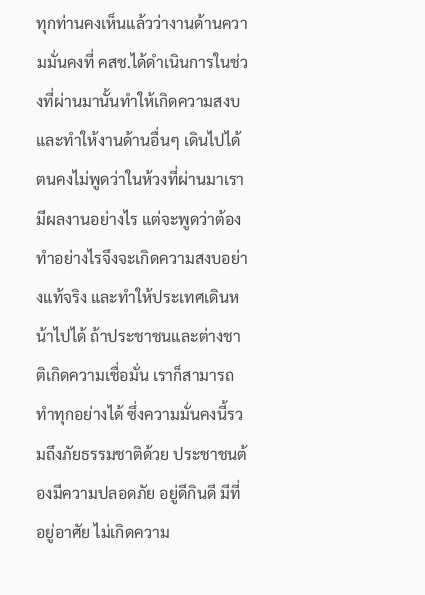ทุกท่านคงเห็นแล้วว่างานด้านความมั่นคงที่ คสช.ได้ดำเนินการในช่วงที่ผ่านมานั้นทำให้เกิดความสงบ และทำให้งานด้านอื่นๆ เดินไปได้ ตนคงไม่พูดว่าในห้วงที่ผ่านมาเรามีผลงานอย่างไร แต่จะพูดว่าต้องทำอย่างไรจึงจะเกิดความสงบอย่างแท้จริง และทำให้ประเทศเดินหน้าไปได้ ถ้าประชาชนและต่างชาติเกิดความเชื่อมั่น เราก็สามารถทำทุกอย่างได้ ซึ่งความมั่นคงนี้รวมถึงภัยธรรมชาติด้วย ประชาชนต้องมีความปลอดภัย อยู่ดีกินดี มีที่อยู่อาศัย ไม่เกิดความ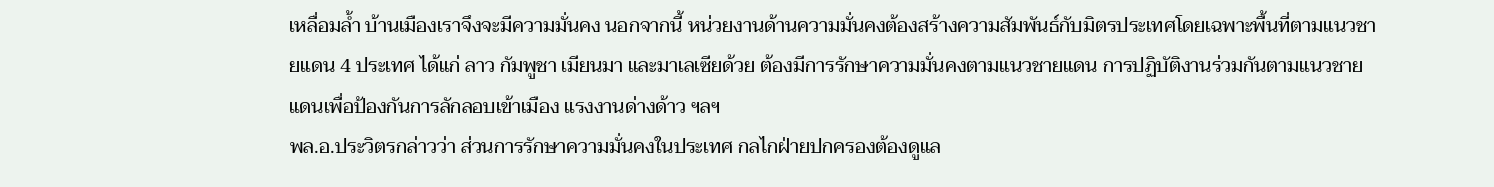เหลื่อมล้ำ บ้านเมืองเราจึงจะมีความมั่นคง นอกจากนี้ หน่วยงานด้านความมั่นคงต้องสร้างความสัมพันธ์กับมิตรประเทศโดยเฉพาะพื้นที่ตามแนวชายแดน 4 ประเทศ ได้แก่ ลาว กัมพูชา เมียนมา และมาเลเซียด้วย ต้องมีการรักษาความมั่นคงตามแนวชายแดน การปฏิบัติงานร่วมกันตามแนวชายแดนเพื่อป้องกันการลักลอบเข้าเมือง แรงงานด่างด้าว ฯลฯ
พล.อ.ประวิตรกล่าวว่า ส่วนการรักษาความมั่นคงในประเทศ กลไกฝ่ายปกครองต้องดูแล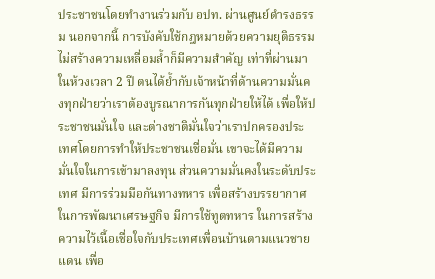ประชาชนโดยทำงานร่วมกับ อปท. ผ่านศูนย์ดำรงธรรม นอกจากนี้ การบังคับใช้กฎหมายด้วยความยุติธรรม ไม่สร้างความเหลื่อมล้ำก็มีความสำคัญ เท่าที่ผ่านมาในห้วงเวลา 2 ปี ตนได้ย้ำกับเจ้าหน้าที่ด้านความมั่นคงทุกฝ่ายว่าเราต้องบูรณาการกันทุกฝ่ายให้ได้ เพื่อให้ประชาชนมั่นใจ และต่างชาติมั่นใจว่าเราปกครองประเทศโดยการทำให้ประชาชนเชื่อมั่น เขาจะได้มีความมั่นใจในการเข้ามาลงทุน ส่วนความมั่นคงในระดับประเทศ มีการร่วมมือกันทางทหาร เพื่อสร้างบรรยากาศในการพัฒนาเศรษฐกิจ มีการใช้ทูตทหาร ในการสร้างความไว้เนื้อเชื่อใจกับประเทศเพื่อนบ้านตามแนวชายแดน เพื่อ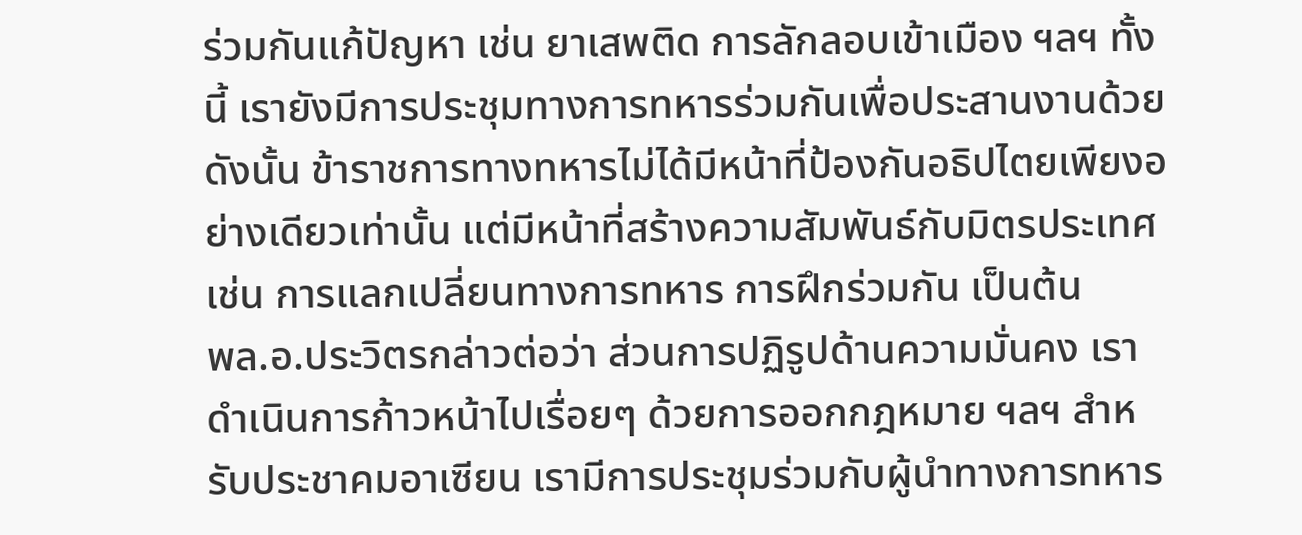ร่วมกันแก้ปัญหา เช่น ยาเสพติด การลักลอบเข้าเมือง ฯลฯ ทั้งนี้ เรายังมีการประชุมทางการทหารร่วมกันเพื่อประสานงานด้วย ดังนั้น ข้าราชการทางทหารไม่ได้มีหน้าที่ป้องกันอธิปไตยเพียงอย่างเดียวเท่านั้น แต่มีหน้าที่สร้างความสัมพันธ์กับมิตรประเทศ เช่น การแลกเปลี่ยนทางการทหาร การฝึกร่วมกัน เป็นต้น
พล.อ.ประวิตรกล่าวต่อว่า ส่วนการปฏิรูปด้านความมั่นคง เราดำเนินการก้าวหน้าไปเรื่อยๆ ด้วยการออกกฎหมาย ฯลฯ สำหรับประชาคมอาเซียน เรามีการประชุมร่วมกับผู้นำทางการทหาร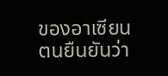ของอาเซียน ตนยืนยันว่า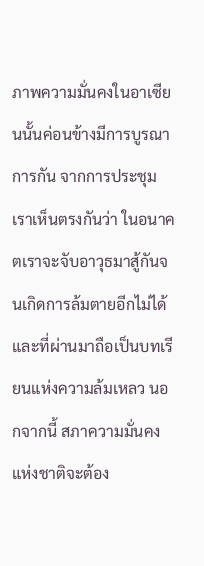ภาพความมั่นคงในอาเซียนนั้นค่อนข้างมีการบูรณาการกัน จากการประชุมเราเห็นตรงกันว่า ในอนาคตเราจะจับอาวุธมาสู้กันจนเกิดการล้มตายอีกไม่ได้ และที่ผ่านมาถือเป็นบทเรียนแห่งความล้มเหลว นอกจากนี้ สภาความมั่นคงแห่งชาติจะต้อง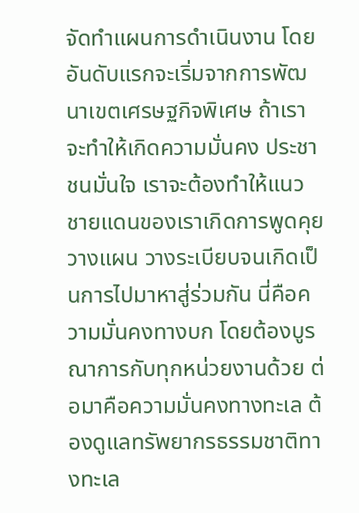จัดทำแผนการดำเนินงาน โดยอันดับแรกจะเริ่มจากการพัฒนาเขตเศรษฐกิจพิเศษ ถ้าเราจะทำให้เกิดความมั่นคง ประชาชนมั่นใจ เราจะต้องทำให้แนวชายแดนของเราเกิดการพูดคุย วางแผน วางระเบียบจนเกิดเป็นการไปมาหาสู่ร่วมกัน นี่คือความมั่นคงทางบก โดยต้องบูรณาการกับทุกหน่วยงานด้วย ต่อมาคือความมั่นคงทางทะเล ต้องดูแลทรัพยากรธรรมชาติทางทะเล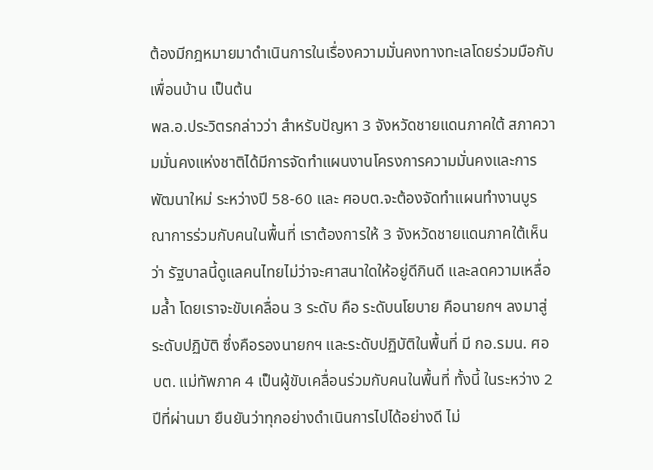ต้องมีกฎหมายมาดำเนินการในเรื่องความมั่นคงทางทะเลโดยร่วมมือกับเพื่อนบ้าน เป็นต้น
พล.อ.ประวิตรกล่าวว่า สำหรับปัญหา 3 จังหวัดชายแดนภาคใต้ สภาความมั่นคงแห่งชาติได้มีการจัดทำแผนงานโครงการความมั่นคงและการพัฒนาใหม่ ระหว่างปี 58-60 และ ศอบต.จะต้องจัดทำแผนทำงานบูรณาการร่วมกับคนในพื้นที่ เราต้องการให้ 3 จังหวัดชายแดนภาคใต้เห็นว่า รัฐบาลนี้ดูแลคนไทยไม่ว่าจะศาสนาใดให้อยู่ดีกินดี และลดความเหลื่อมล้ำ โดยเราจะขับเคลื่อน 3 ระดับ คือ ระดับนโยบาย คือนายกฯ ลงมาสู่ระดับปฏิบัติ ซึ่งคือรองนายกฯ และระดับปฏิบัติในพื้นที่ มี กอ.รมน. ศอบต. แม่ทัพภาค 4 เป็นผู้ขับเคลื่อนร่วมกับคนในพื้นที่ ทั้งนี้ ในระหว่าง 2 ปีที่ผ่านมา ยืนยันว่าทุกอย่างดำเนินการไปได้อย่างดี ไม่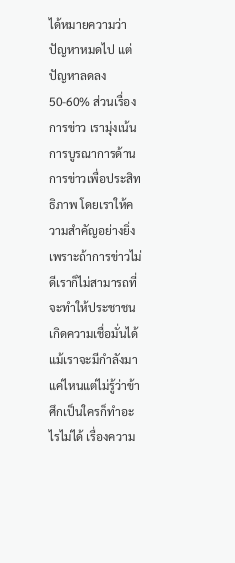ได้หมายความว่าปัญหาหมดไป แต่ปัญหาลดลง 50-60% ส่วนเรื่องการข่าว เรามุ่งเน้นการบูรณาการด้านการข่าวเพื่อประสิทธิภาพ โดยเราให้ความสำคัญอย่างยิ่ง เพราะถ้าการข่าวไม่ดีเราก็ไม่สามารถที่จะทำให้ประชาชนเกิดความเชื่อมั่นได้ แม้เราจะมีกำลังมาแค่ไหนแต่ไม่รู้ว่าข้าศึกเป็นใครก็ทำอะไรไม่ได้ เรื่องความ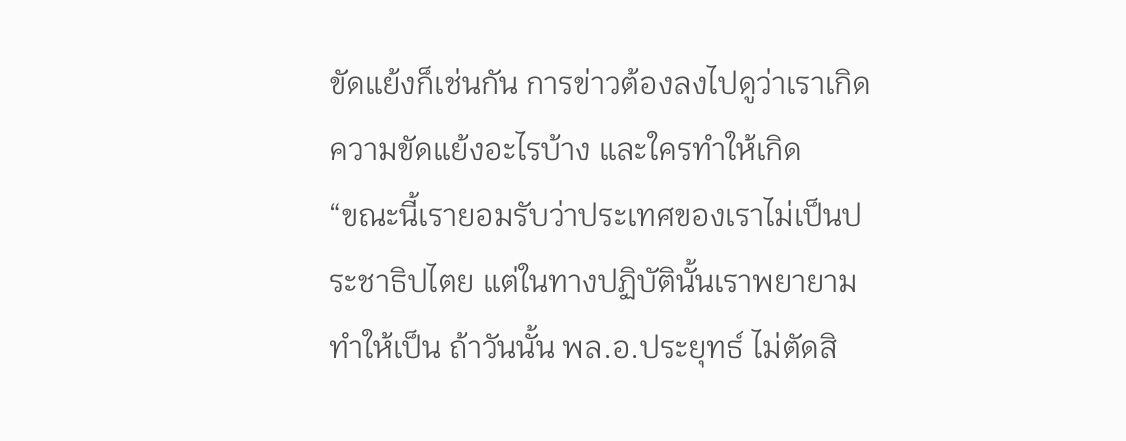ขัดแย้งก็เช่นกัน การข่าวต้องลงไปดูว่าเราเกิดความขัดแย้งอะไรบ้าง และใครทำให้เกิด
“ขณะนี้เรายอมรับว่าประเทศของเราไม่เป็นประชาธิปไตย แต่ในทางปฏิบัตินั้นเราพยายามทำให้เป็น ถ้าวันนั้น พล.อ.ประยุทธ์ ไม่ตัดสิ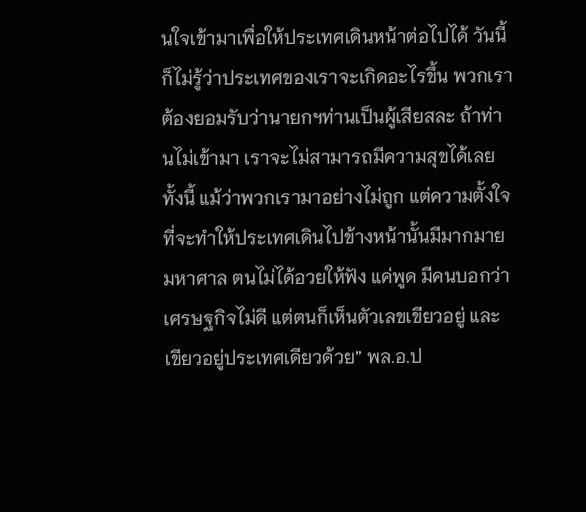นใจเข้ามาเพื่อให้ประเทศเดินหน้าต่อไปได้ วันนี้ก็ไม่รู้ว่าประเทศของเราจะเกิดอะไรขึ้น พวกเราต้องยอมรับว่านายกฯท่านเป็นผู้เสียสละ ถ้าท่านไม่เข้ามา เราจะไม่สามารถมีความสุขได้เลย ทั้งนี้ แม้ว่าพวกเรามาอย่างไม่ถูก แต่ความตั้งใจที่จะทำให้ประเทศเดินไปข้างหน้านั้นมีมากมายมหาศาล ตนไม่ได้อวยให้ฟัง แค่พูด มีคนบอกว่าเศรษฐกิจไม่ดี แต่ตนก็เห็นตัวเลขเขียวอยู่ และเขียวอยู่ประเทศเดียวด้วย” พล.อ.ป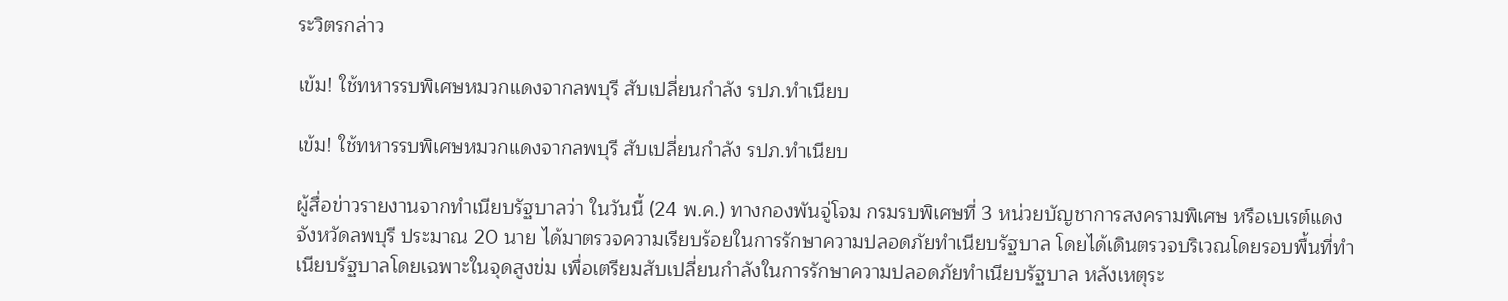ระวิตรกล่าว

เข้ม! ใช้ทหารรบพิเศษหมวกแดงจากลพบุรี สับเปลี่ยนกำลัง รปภ.ทำเนียบ

เข้ม! ใช้ทหารรบพิเศษหมวกแดงจากลพบุรี สับเปลี่ยนกำลัง รปภ.ทำเนียบ

ผู้สื่อข่าวรายงานจากทำเนียบรัฐบาลว่า ในวันนี้ (24 พ.ค.) ทางกองพันจู่โจม กรมรบพิเศษที่ 3 หน่วยบัญชาการสงครามพิเศษ หรือเบเรต์แดง จังหวัดลพบุรี ประมาณ 20 นาย ได้มาตรวจความเรียบร้อยในการรักษาความปลอดภัยทำเนียบรัฐบาล โดยได้เดินตรวจบริเวณโดยรอบพื้นที่ทำเนียบรัฐบาลโดยเฉพาะในจุดสูงข่ม เพื่อเตรียมสับเปลี่ยนกำลังในการรักษาความปลอดภัยทำเนียบรัฐบาล หลังเหตุระ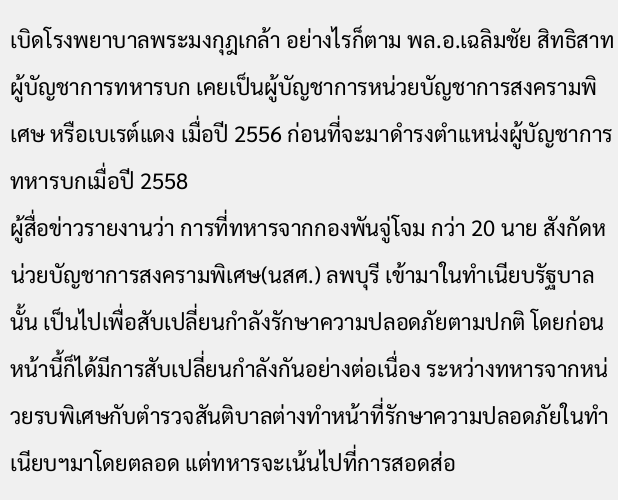เบิดโรงพยาบาลพระมงกุฎเกล้า อย่างไรก็ตาม พล.อ.เฉลิมชัย สิทธิสาท ผู้บัญชาการทหารบก เคยเป็นผู้บัญชาการหน่วยบัญชาการสงครามพิเศษ หรือเบเรต์แดง เมื่อปี 2556 ก่อนที่จะมาดำรงตำแหน่งผู้บัญชาการทหารบกเมื่อปี 2558
ผู้สื่อข่าวรายงานว่า การที่ทหารจากกองพันจู่โจม กว่า 20 นาย สังกัดหน่วยบัญชาการสงครามพิเศษ(นสศ.) ลพบุรี เข้ามาในทำเนียบรัฐบาลนั้น เป็นไปเพื่อสับเปลี่ยนกำลังรักษาความปลอดภัยตามปกติ โดยก่อนหน้านี้ก็ได้มีการสับเปลี่ยนกำลังกันอย่างต่อเนื่อง ระหว่างทหารจากหน่วยรบพิเศษกับตำรวจสันติบาลต่างทำหน้าที่รักษาความปลอดภัยในทำเนียบฯมาโดยตลอด แต่ทหารจะเน้นไปที่การสอดส่อ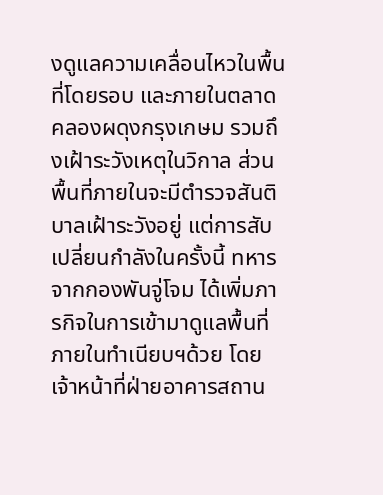งดูแลความเคลื่อนไหวในพื้นที่โดยรอบ และภายในตลาดคลองผดุงกรุงเกษม รวมถึงเฝ้าระวังเหตุในวิกาล ส่วนพื้นที่ภายในจะมีตำรวจสันติบาลเฝ้าระวังอยู่ แต่การสับเปลี่ยนกำลังในครั้งนี้ ทหารจากกองพันจู่โจม ได้เพิ่มภารกิจในการเข้ามาดูแลพื้นที่ภายในทำเนียบฯด้วย โดยเจ้าหน้าที่ฝ่ายอาคารสถาน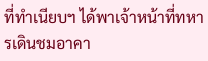ที่ทำเนียบฯ ได้พาเจ้าหน้าที่ทหารเดินชมอาคา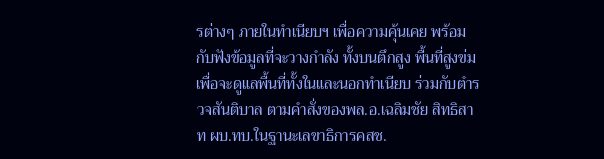รต่างๆ ภายในทำเนียบฯ เพื่อความคุ้นเคย พร้อมกับฟังข้อมูลที่จะวางกำลัง ทั้งบนตึกสูง พื้นที่สูงข่ม เพื่อจะดูแลพื้นที่ทั้งในและนอกทำเนียบ ร่วมกับตำรวจสันติบาล ตามคำสั่งของพล.อ.เฉลิมชัย สิทธิสาท ผบ.ทบ.ในฐานะเลขาธิการคสช.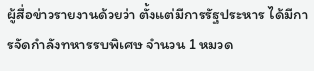ผู้สื่อข่าวรายงานด้วยว่า ตั้งแต่มีการรัฐประหาร ได้มีการจัดกำลังทหารรบพิเศษ จำนวน 1 หมวด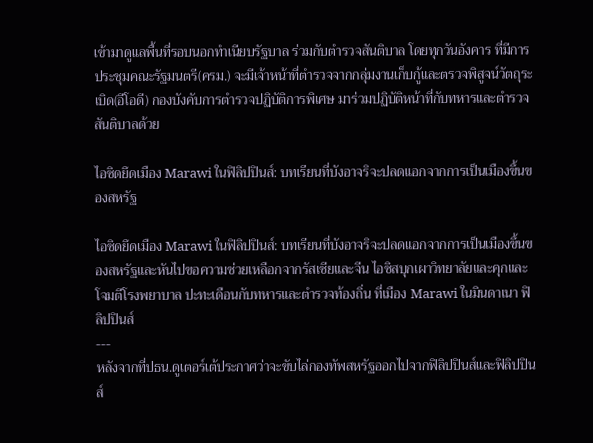เข้ามาดูแลพื้นที่รอบนอกทำเนียบรัฐบาล ร่วมกับตำรวจสันติบาล โดยทุกวันอังคาร ที่มีการประชุมคณะรัฐมนตรี(ครม.) จะมีเจ้าหน้าที่ตำรวจจากกลุ่มงานเก็บกู้และตรวจพิสูจน์วัตถุระเบิด(อีโอดี) กองบังคับการตำรวจปฏิบัติการพิเศษ มาร่วมปฏิบัติหน้าที่กับทหารและตำรวจสันติบาลด้วย

ไอซิดยึดเมือง Marawi ในฟิลิปปินส์: บทเรียนที่บังอาจริจะปลดแอกจากการเป็นเมืองขึ้นของสหรัฐ

ไอซิดยึดเมือง Marawi ในฟิลิปปินส์: บทเรียนที่บังอาจริจะปลดแอกจากการเป็นเมืองขึ้นของสหรัฐและหันไปขอความช่วยเหลือกจากรัสเซียและจีน ไอซิสบุกเผาวิทยาลัยและคุกและโจมตีโรงพยาบาล ปะทะเดือนกับทหารและตำรวจท้องถิ่น ที่เมือง Marawi ในมินดาเนา ฟิลิปปินส์
---
หลังจากที่ปธน.ดูเตอร์เต้ประกาศว่าจะขับไล่กองทัพสหรัฐออกไปจากฟิลิปปินส์และฟิลิปปินส์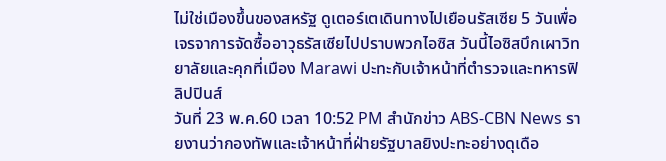ไม่ใช่เมืองขึ้นของสหรัฐ ดูเตอร์เตเดินทางไปเยือนรัสเซีย 5 วันเพื่อเจรจาการจัดซื้ออาวุธรัสเซียไปปราบพวกไอซิส วันนี้ไอซิสบึกเผาวิทยาลัยและคุกที่เมือง Marawi ปะทะกับเจ้าหน้าที่ตำรวจและทหารฟิลิปปินส์
วันที่ 23 พ.ค.60 เวลา 10:52 PM สำนักข่าว ABS-CBN News รายงานว่ากองทัพและเจ้าหน้าที่ฝ่ายรัฐบาลยิงปะทะอย่างดุเดือ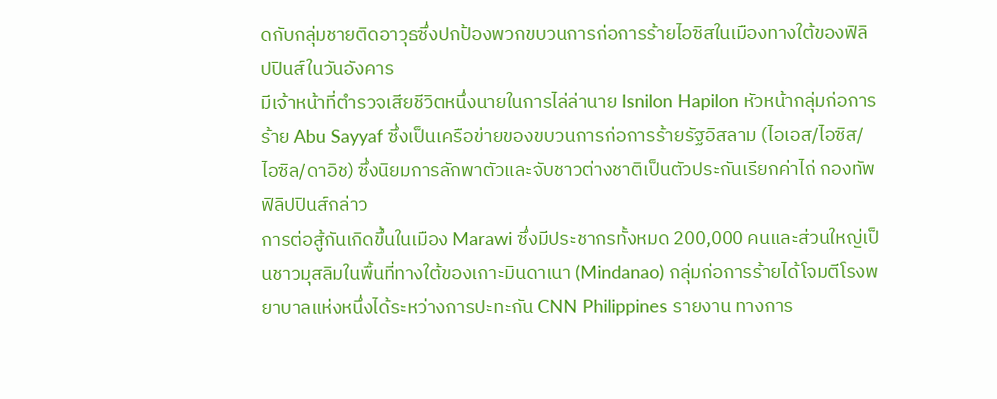ดกับกลุ่มชายติดอาวุธซึ่งปกป้องพวกขบวนการก่อการร้ายไอซิสในเมืองทางใต้ของฟิลิปปินส์ในวันอังคาร
มีเจ้าหน้าที่ตำรวจเสียชีวิตหนึ่งนายในการไล่ล่านาย Isnilon Hapilon หัวหน้ากลุ่มก่อการร้าย Abu Sayyaf ซึ่งเป็นเครือข่ายของขบวนการก่อการร้ายรัฐอิสลาม (ไอเอส/ไอซิส/ไอซิล/ดาอิช) ซึ่งนิยมการลักพาตัวและจับชาวต่างชาติเป็นตัวประกันเรียกค่าไถ่ กองทัพฟิลิปปินส์กล่าว
การต่อสู้กันเกิดขึ้นในเมือง Marawi ซึ่งมีประชากรทั้งหมด 200,000 คนและส่วนใหญ่เป็นชาวมุสลิมในพื้นที่ทางใต้ของเกาะมินดาเนา (Mindanao) กลุ่มก่อการร้ายได้โจมตีโรงพยาบาลแห่งหนึ่งได้ระหว่างการปะทะกัน CNN Philippines รายงาน ทางการ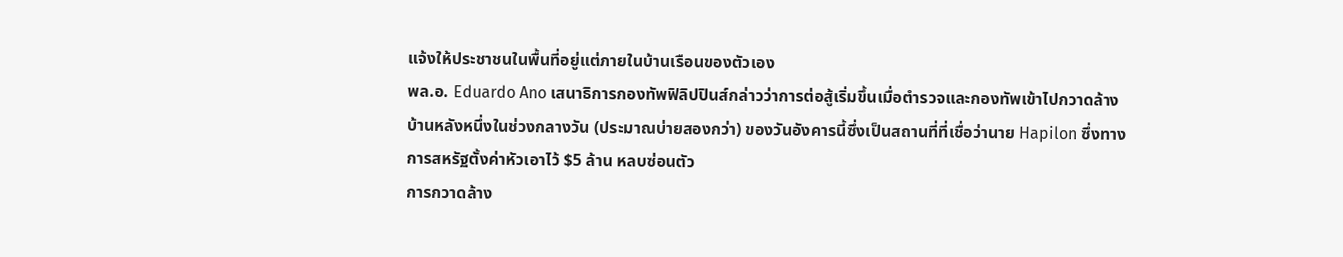แจ้งให้ประชาชนในพื้นที่อยู่แต่ภายในบ้านเรือนของตัวเอง
พล.อ. Eduardo Ano เสนาธิการกองทัพฟิลิปปินส์กล่าวว่าการต่อสู้เริ่มขึ้นเมื่อตำรวจและกองทัพเข้าไปกวาดล้างบ้านหลังหนึ่งในช่วงกลางวัน (ประมาณบ่ายสองกว่า) ของวันอังคารนี้ซึ่งเป็นสถานที่ที่เชื่อว่านาย Hapilon ซึ่งทางการสหรัฐตั้งค่าหัวเอาไว้ $5 ล้าน หลบซ่อนตัว
การกวาดล้าง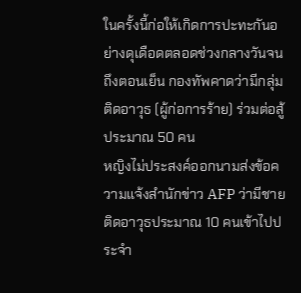ในครั้งนี้ก่อให้เกิดการปะทะกันอย่างดุเดือดตลอดช่วงกลางวันจนถึงตอนเย็น กองทัพคาดว่ามีกลุ่มติดอาวุธ (ผู้ก่อการร้าย) ร่วมต่อสู้ประมาณ 50 คน
หญิงไม่ประสงค์ออกนามส่งข้อความแจ้งสำนักข่าว AFP ว่ามีชายติดอาวุธประมาณ 10 คนเข้าไปประจำ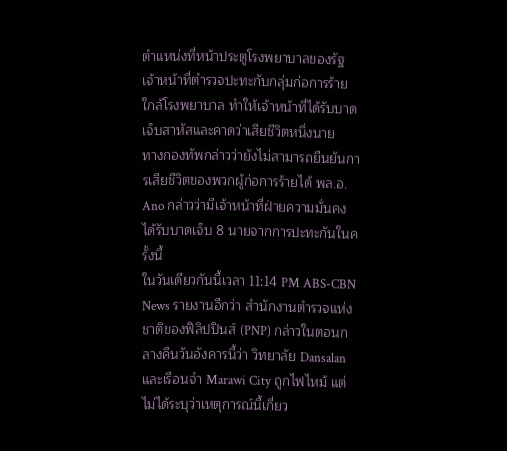ตำแหน่งที่หน้าประตูโรงพยาบาลของรัฐ เจ้าหน้าที่ตำรวจปะทะกับกลุ่มก่อการร้ายใกล้โรงพยาบาล ทำให้เจ้าหน้าที่ได้รับบาดเจ็บสาหัสและคาดว่าเสียชีวิตหนึ่งนาย
ทางกองทัพกล่าวว่ายังไม่สามารถยืนยันการเสียชีวิตของพวกผู้ก่อการร้ายได้ พล.อ. Ano กล่าวว่ามีเจ้าหน้าที่ฝ่ายความมั่นคงได้รับบาดเจ็บ 8 นายจากการปะทะกันในครั้งนี้
ในวันเดียวกันนี้เวลา 11:14 PM ABS-CBN News รายงานอีกว่า สำนักงานตำรวจแห่งชาติของฟิลิปปินส์ (PNP) กล่าวในตอนกลางคืนวันอังคารนี้ว่า วิทยาลัย Dansalan และเรือนจำ Marawi City ถูกไฟไหม้ แต่ไม่ได้ระบุว่าเหตุการณ์นี้เกี่ยว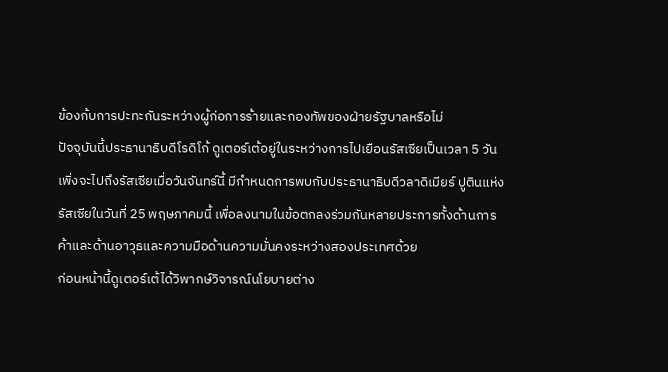ข้องก้บการปะทะกันระหว่างผู้ก่อการร้ายและกองทัพของฝ่ายรัฐบาลหรือไม่
ปัจจุบันนี้ประธานาธิบดีโรดิโก้ ดูเตอร์เต้อยู่ในระหว่างการไปเยือนรัสเซียเป็นเวลา 5 วัน เพิ่งจะไปถึงรัสเซียเมื่อวันจันทร์นี้ มีกำหนดการพบกับประธานาธิบดีวลาดิเมียร์ ปูตินแห่งรัสเซียในวันที่ 25 พฤษภาคมนี้ เพื่อลงนามในข้อตกลงร่วมกันหลายประการทั้งด้านการค้าและด้านอาวุธและความมือด้านความมั่นคงระหว่างสองประเทศด้วย
ก่อนหน้านี้ดูเตอร์เต้ได้วิพากษ์วิจารณ์นโยบายต่าง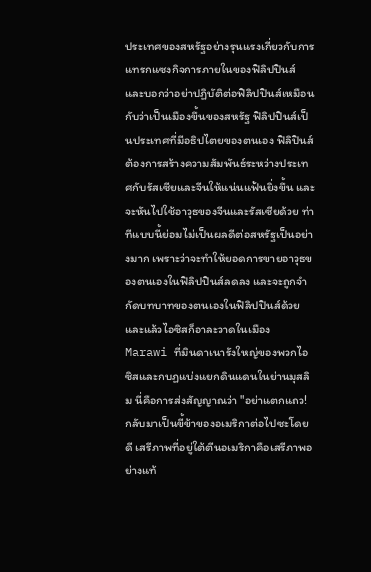ประเทศของสหรัฐอย่างรุนแรงเกี่ยวกับการแทรกแซงกิจการภายในของฟิลิปปินส์ และบอกว่าอย่าปฏิบัติต่อฟิลิปปินส์เหมือนกับว่าเป็นเมืองขึ้นของสหรัฐ ฟิลิปปินส์เป็นประเทศที่มีอธิปไตยของตนเอง ฟิลิปินส์ต้องการสร้างความสัมพันธ์ระหว่างประเทศกับรัสเซียและจีนให้แน่นแฟ้นยิ่งขึ้น และจะหันไปใช้อาวุธของจีนและรัสเซียด้วย ท่าทีแบบนี้ย่อมไม่เป็นผลดีต่อสหรัฐเป็นอย่างมาก เพราะว่าจะทำให้ยอดการขายอาวุธของตนเองในฟิลิปปินส์ลดลง และจะถูกจำกัดบทบาทของตนเองในฟิลิปปินส์ด้วย และแล้วไอซิสก็อาละวาดในเมือง Marawi ที่มินดาเนารังใหญ่ของพวกไอซิสและกบฏแบ่งแยกดินแดนในย่านมุสลิม นี่คือการส่งสัญญาณว่า "อย่าแตกแถว! กลับมาเป็นขี้ข้าของอเมริกาต่อไปซะโดยดี เสรีภาพที่อยู่ใต้ตีนอเมริกาคือเสรีภาพอย่างแท้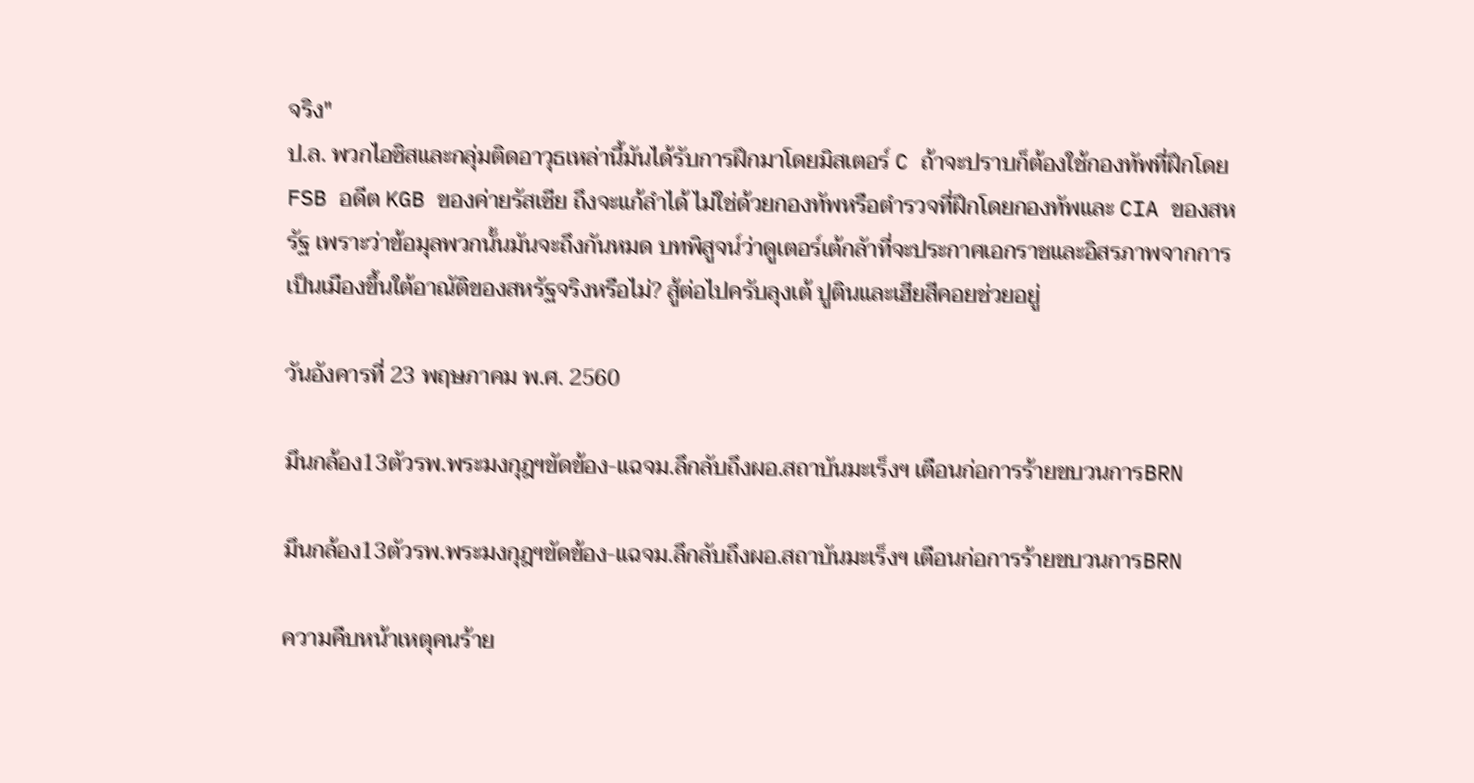จริง"
ป.ล. พวกไอซิสและกลุ่มติดอาวุธเหล่านี้มันได้รับการฝึกมาโดยมิสเตอร์ C ถ้าจะปราบก็ต้องใช้กองทัพที่ฝึกโดย FSB อดีต KGB ของค่ายรัสเซีย ถึงจะแก้ลำได้ ไม่ใช่ด้วยกองทัพหรือตำรวจที่ฝึกโดยกองทัพและ CIA ของสหรัฐ เพราะว่าข้อมุลพวกนั้นมันจะถึงกันหมด บทพิสูจน์ว่าดูเตอร์เต้กลัาที่จะประกาศเอกราชและอิสรภาพจากการเป็นเมืองขึ้นใต้อาณัติของสหรัฐจริงหรือไม่? สู้ต่อไปครับลุงเต้ ปูตินและเฮียสีคอยช่วยอยู่

วันอังคารที่ 23 พฤษภาคม พ.ศ. 2560

มึนกล้อง13ตัวรพ.พระมงกุฎฯขัดข้อง-แฉจม.ลึกลับถึงผอ.สถาบันมะเร็งฯ เตือนก่อการร้ายขบวนการBRN

มึนกล้อง13ตัวรพ.พระมงกุฎฯขัดข้อง-แฉจม.ลึกลับถึงผอ.สถาบันมะเร็งฯ เตือนก่อการร้ายขบวนการBRN

ความคืบหน้าเหตุคนร้าย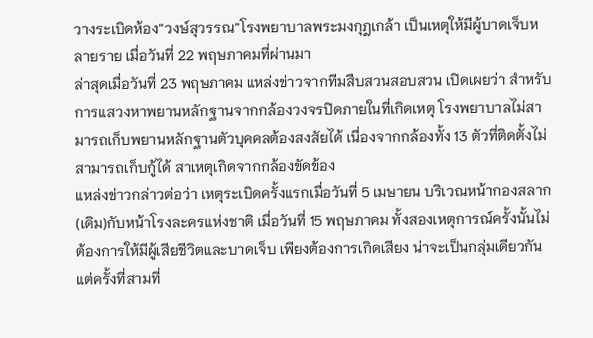วางระเบิดห้อง”วงษ์สุวรรณ”โรงพยาบาลพระมงกุฎเกล้า เป็นเหตุให้มีผู้บาดเจ็บหลายราย เมื่อวันที่ 22 พฤษภาคมที่ผ่านมา
ล่าสุดเมื่อวันที่ 23 พฤษภาคม แหล่งข่าวจากทีมสืบสวนสอบสวน เปิดเผยว่า สำหรับการแสวงหาพยานหลักฐานจากกล้องวงจรปิดภายในที่เกิดเหตุ โรงพยาบาลไม่สามารถเก็บพยานหลักฐานตัวบุคคลต้องสงสัยได้ เนื่องจากกล้องทั้ง 13 ตัวที่ติดตั้งไม่สามารถเก็บกู้ได้ สาเหตุเกิดจากกล้องขัดข้อง
แหล่งข่าวกล่าวต่อว่า เหตุระเบิดครั้งแรกเมื่อวันที่ 5 เมษายน บริเวณหน้ากองสลาก(เดิม)กับหน้าโรงละครแห่งชาติ เมื่อวันที่ 15 พฤษภาคม ทั้งสองเหตุการณ์ครั้งนั้นไม่ต้องการให้มีผู้เสียชีวิตและบาดเจ็บ เพียงต้องการเกิดเสียง น่าจะเป็นกลุ่มเดียวกัน แต่ครั้งที่สามที่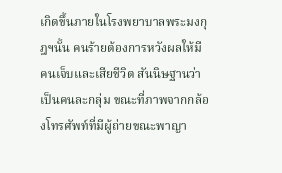เกิดขึ้นภายในโรงพยาบาลพระมงกุฎฯนั้น คนร้ายต้องการหวังผลให้มีคนเจ็บและเสียชีวิต สันนิษฐานว่าเป็นคนละกลุ่ม ขณะที่ภาพจากกล้องโทรศัพท์ที่มีผู้ถ่ายขณะพาญา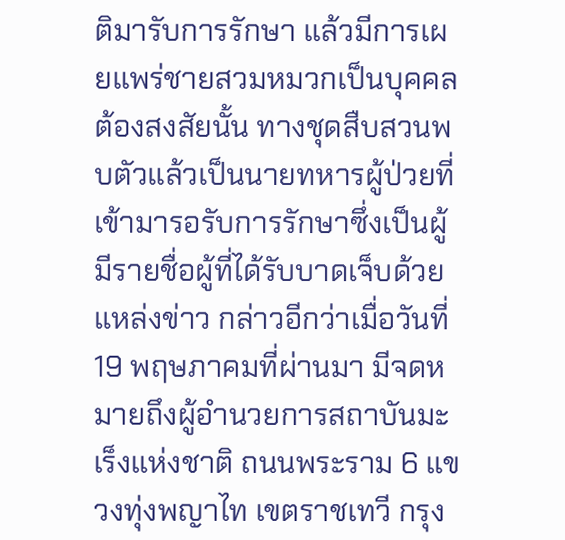ติมารับการรักษา แล้วมีการเผยแพร่ชายสวมหมวกเป็นบุคคลต้องสงสัยนั้น ทางชุดสืบสวนพบตัวแล้วเป็นนายทหารผู้ป่วยที่เข้ามารอรับการรักษาซึ่งเป็นผู้มีรายชื่อผู้ที่ได้รับบาดเจ็บด้วย
แหล่งข่าว กล่าวอีกว่าเมื่อวันที่ 19 พฤษภาคมที่ผ่านมา มีจดหมายถึงผู้อำนวยการสถาบันมะเร็งแห่งชาติ ถนนพระราม 6 แขวงทุ่งพญาไท เขตราชเทวี กรุง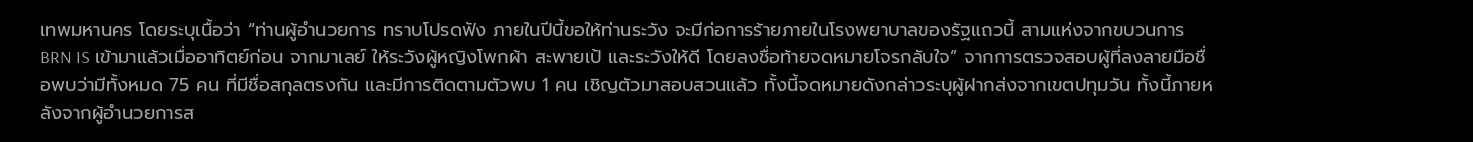เทพมหานคร โดยระบุเนื้อว่า “ท่านผู้อำนวยการ ทราบโปรดฟัง ภายในปีนี้ขอให้ท่านระวัง จะมีก่อการร้ายภายในโรงพยาบาลของรัฐแถวนี้ สามแห่งจากขบวนการBRN IS เข้ามาแล้วเมื่ออาทิตย์ก่อน จากมาเลย์ ให้ระวังผู้หญิงโพกผ้า สะพายเป้ และระวังให้ดี โดยลงชื่อท้ายจดหมายโจรกลับใจ” จากการตรวจสอบผู้ที่ลงลายมือชื่อพบว่ามีทั้งหมด 75 คน ที่มีชื่อสกุลตรงกัน และมีการติดตามตัวพบ 1 คน เชิญตัวมาสอบสวนแล้ว ทั้งนี้จดหมายดังกล่าวระบุผู้ฝากส่งจากเขตปทุมวัน ทั้งนี้ภายหลังจากผู้อำนวยการส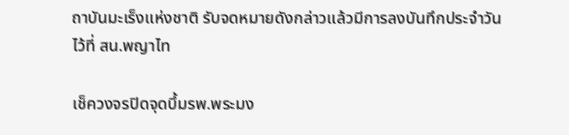ถาบันมะเร็งแห่งชาติ รับจดหมายดังกล่าวแล้วมีการลงบันทึกประจำวันไว้ที่ สน.พญาไท

เช็ควงจรปิดจุดบึ้มรพ.พระมง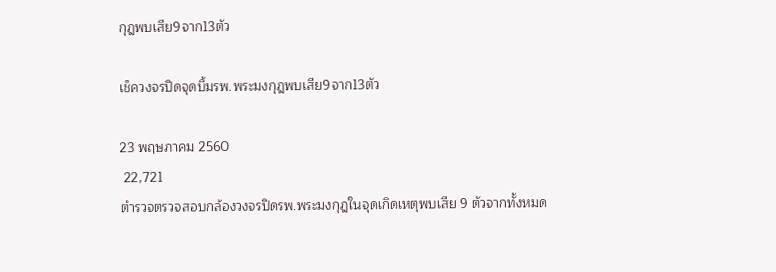กุฎพบเสีย9จาก13ตัว

เช็ควงจรปิดจุดบึ้มรพ.พระมงกุฎพบเสีย9จาก13ตัว

23 พฤษภาคม 2560
 22,721
ตำรวจตรวจสอบกล้องวงจรปิดรพ.พระมงกุฎในจุดเกิดเหตุพบเสีย 9 ตัวจากทั้งหมด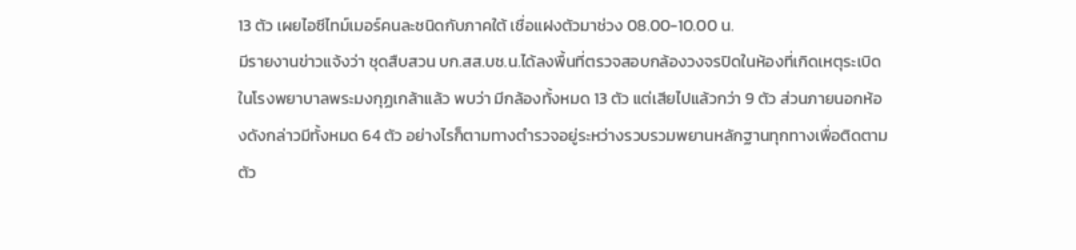13 ตัว เผยไอซีไทม์เมอร์คนละชนิดกับภาคใต้ เชื่อแฝงตัวมาช่วง 08.00-10.00 น.
มีรายงานข่าวแจ้งว่า ชุดสืบสวน บก.สส.บช.น.ได้ลงพื้นที่ตรวจสอบกล้องวงจรปิดในห้องที่เกิดเหตุระเบิดในโรงพยาบาลพระมงกุฏเกล้าแล้ว พบว่า มีกล้องทั้งหมด 13 ตัว แต่เสียไปแล้วกว่า 9 ตัว ส่วนภายนอกห้องดังกล่าวมีทั้งหมด 64 ตัว อย่างไรก็ตามทางตำรวจอยู่ระหว่างรวบรวมพยานหลักฐานทุกทางเพื่อติดตามตัว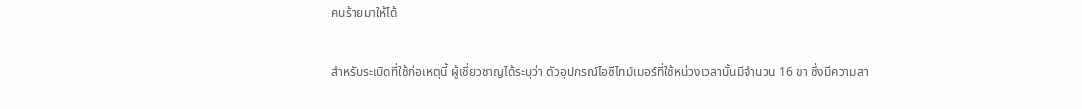คนร้ายมาให้ได้

สำหรับระเบิดที่ใช้ก่อเหตุนี้ ผู้เชี่ยวชาญได้ระบุว่า ตัวอุปกรณ์ไอซีไทม์เมอร์ที่ใช้หน่วงเวลานั้นมีจำนวน 16 ขา ซึ่งมีความสา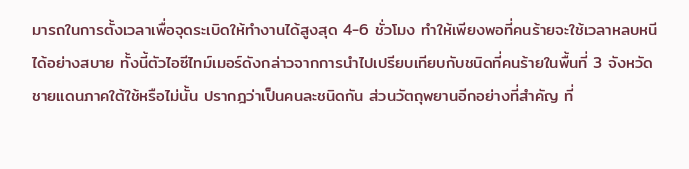มารถในการตั้งเวลาเพื่อจุดระเบิดให้ทำงานได้สูงสุด 4-6 ชั่วโมง ทำให้เพียงพอที่คนร้ายจะใช้เวลาหลบหนีได้อย่างสบาย ทั้งนี้ตัวไอซีไทม์เมอร์ดังกล่าวจากการนำไปเปรียบเทียบกับชนิดที่คนร้ายในพื้นที่ 3 จังหวัดชายแดนภาคใต้ใช้หรือไม่นั้น ปรากฎว่าเป็นคนละชนิดกัน ส่วนวัตถุพยานอีกอย่างที่สำคัญ ที่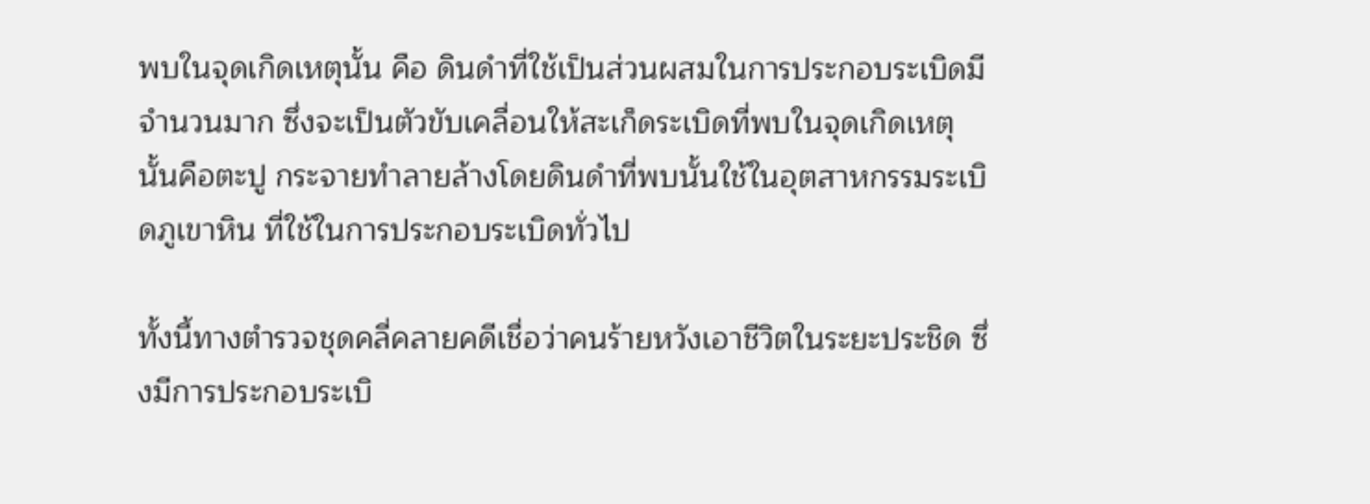พบในจุดเกิดเหตุนั้น คือ ดินดำที่ใช้เป็นส่วนผสมในการประกอบระเบิดมีจำนวนมาก ซึ่งจะเป็นตัวขับเคลื่อนให้สะเก็ดระเบิดที่พบในจุดเกิดเหตุนั้นคือตะปู กระจายทำลายล้างโดยดินดำที่พบนั้นใช้ในอุตสาหกรรมระเบิดภูเขาหิน ที่ใช้ในการประกอบระเบิดทั่วไป

ทั้งนี้ทางตำรวจชุดคลี่คลายคดีเชื่อว่าคนร้ายหวังเอาชีวิตในระยะประชิด ซึ่งมีการประกอบระเบิ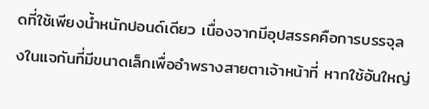ดที่ใช้เพียงน้ำหนักปอนด์เดียว เนื่องจากมีอุปสรรคคือการบรรจุลงในแจกันที่มีขนาดเล็กเพื่ออำพรางสายตาเจ้าหน้าที่ หากใช้อันใหญ่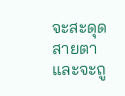จะสะดุดสายตาและจะถู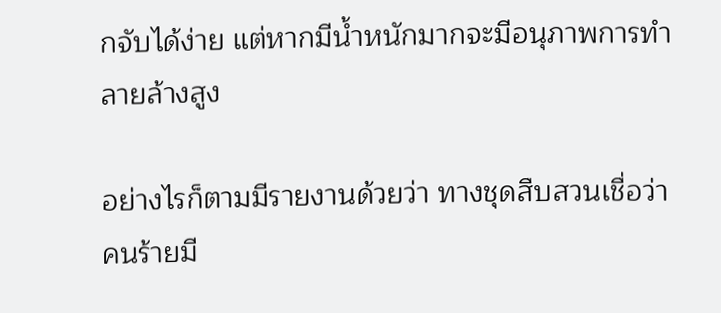กจับได้ง่าย แต่หากมีน้ำหนักมากจะมีอนุภาพการทำลายล้างสูง

อย่างไรก็ตามมีรายงานด้วยว่า ทางชุดสืบสวนเชื่อว่าคนร้ายมี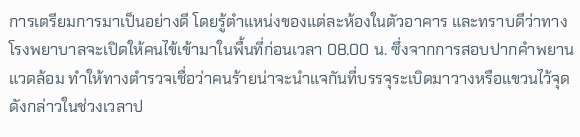การเตรียมการมาเป็นอย่างดี โดยรู้ตำแหน่งของแต่ละห้องในตัวอาคาร และทราบดีว่าทางโรงพยาบาลจะเปิดให้คนไข้เข้ามาในพื้นที่ก่อนเวลา 08.00 น. ซึ่งจากการสอบปากคำพยานแวดล้อม ทำให้ทางตำรวจเชื่อว่าคนร้ายน่าจะนำแจกันที่บรรจุระเบิดมาวางหรือแขวนไว้จุดดังกล่าวในช่วงเวลาป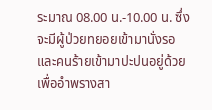ระมาณ 08.00 น.-10.00 น. ซึ่งจะมีผู้ป่วยทยอยเข้ามานั่งรอ และคนร้ายเข้ามาปะปนอยู่ด้วยเพื่ออำพรางสา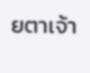ยตาเจ้า